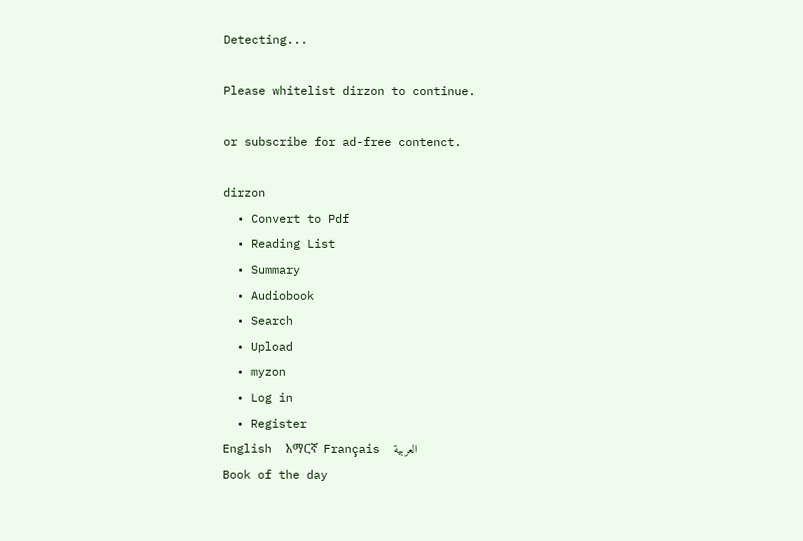Detecting...

Please whitelist dirzon to continue.

or subscribe for ad-free contenct.

dirzon
  • Convert to Pdf
  • Reading List
  • Summary
  • Audiobook
  • Search
  • Upload
  • myzon
  • Log in
  • Register
English  አማርኛ  Français  العربية
Book of the day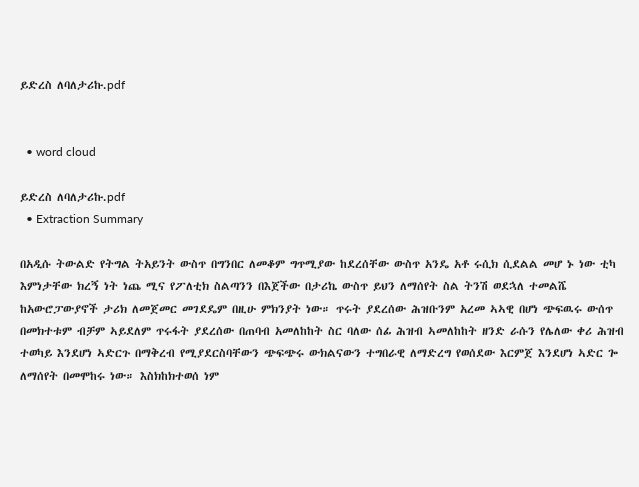ይድረስ ለባለታሪኩ.pdf


  • word cloud

ይድረስ ለባለታሪኩ.pdf
  • Extraction Summary

በአዲሱ ትውልድ የትግል ትአይንት ውስጥ በግንበር ለመቆም ግጥሚያው ከደረሰቸው ውስጥ አንዴ አቶ ሩሲክ ሲደልል መሆ ኑ ነው ቲካ እምነታቸው ክረኝ ነት ነጨ ሚና የፖለቲክ ስልጣንን በእጀችው በታሪኬ ውስጥ ይህን ለማሰየት ስል ትንሽ ወደኋለ ተመልሼ ከአውሮፓውያኖች ታሪክ ለመጀመር መገደዴም በዚሁ ምክንያት ነው። ጥሩት ያደረሰው ሕዝቡንም አረመ ኣኣዊ በሆነ ጭፍዉሩ ውሰጥ በመክተቱም ብቻም ኣይደለም ጥሩፋት ያደረሰው በጠባብ አመለከከት ስር ባለው ሰፊ ሕዝብ ኣመለከከት ዘንድ ራሱን የሌለው ቀሪ ሕዝብ ተወካይ እንደሆነ ኣድርጉ በማቅረብ የሚያደርስባቸውን ጭፍጭሩ ውክልናውን ተግበራዊ ለማድረግ የወሰደው እርምጀ እንደሆነ ኣድር ጐ ለማሰየት በመሞከሩ ነው። እስክከክተወሰ ነም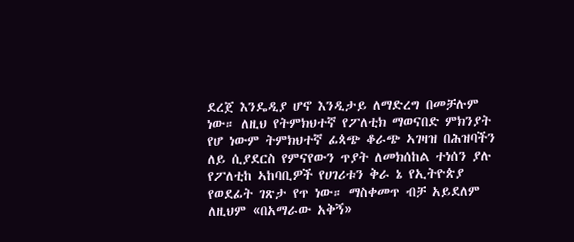ደረጀ እንዴዲያ ሆኖ እንዲታይ ለማድረግ በመቻሉም ነው። ለዚህ የትምክህተኛ የፖለቲክ ማወናበድ ምክንያት የሆ ነውም ትምክህተኛ ፊጳጭ ቆራጭ ኣገዛዝ በሕዝባችን ለይ ሲያደርስ የምናየውን ጥያት ለመክሰከል ተነሰን ያሉ የፖለቲከ ኣከባቢዎች የሀገሪቱን ቅራ ኔ የኢትዮጵያ የወደፊት ገጽታ የጥ ነው። ማስቀመጥ ብቻ አይደለም ለዚህም «በአማራው አቅኝ»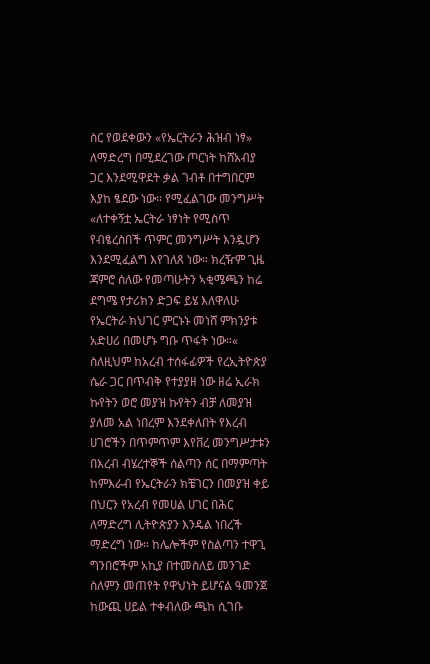ስር የወደቀውን «የኤርትራን ሕዝብ ነፃ» ለማድረግ በሚደረገው ጦርነት ከሸአብያ ጋር እንደሚዋደት ቃል ገብቶ በተግበርም እያከ ፄደው ነው። የሚፈልገው መንግሥት «ለተቀኝቷ ኤርትራ ነፃነት የሚስጥ የብፄረስበች ጥምር መንግሥት እንዷሆን እንደሚፈልግ እየገለጸ ነው። ክረዥም ጊዜ ጃምሮ ሰለው የመጣሁትን ኣቂሜጫን ከሬ ደግሜ የታሪክን ድጋፍ ይሄ እለዋለሁ የኤርትራ ክህገር ምርኑኑ መነሸ ምክንያቱ አድሀሪ በመሆኑ ግቡ ጥፋት ነው።« ስለዚህም ከአረብ ተሰፋፊዎች የረኢትዮጵያ ሴራ ጋር በጥብቅ የተያያዘ ነው ዘሬ ኢራክ ኩየትን ወሮ መያዝ ኩየትን ብቻ ለመያዝ ያለመ አል ነበረም እንደቀለበት የእረብ ሀገሮችን በጥምጥም እየቨረ መንግሥታቱን በእረብ ብሄረተኞች ሰልጣን ሰር በማምጣት ከምእራብ የኤርትራን ክቼገርን በመያዝ ቀይ በህርን የአረብ የመሀል ሀገር በሕር ለማድረግ ሊትዮጵያን እንዴል ነበረች ማድረግ ነው። ከሌሎችም የስልጣን ተዋጊ ግንበሮችም አኪያ በተመስለይ መንገድ ስለምን መጠየት የዋህነት ይሆናል ዓመንጀ ከውጪ ሀይል ተቀብለው ጫከ ሲገቡ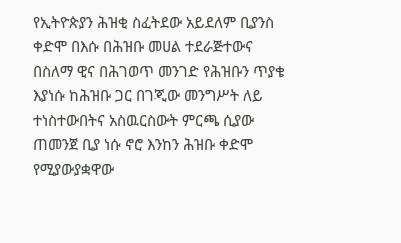የኢትዮጵያን ሕዝቂ ስፈትደው አይደለም ቢያንስ ቀድሞ በእሱ በሕዝቡ መሀል ተደራጅተውና በስለማ ዊና በሕገወጥ መንገድ የሕዝቡን ጥያቄ እያነሱ ከሕዝቡ ጋር በገጂው መንግሥት ለይ ተነስተውበትና አስዉርስውት ምርጫ ሲያው ጠመንጀ ቢያ ነሱ ኖሮ እንከን ሕዝቡ ቀድሞ የሚያውያቋዋው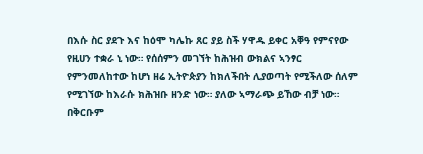በእሱ ስር ያደጉ እና ከዕሞ ካሌኩ ጸር ያይ ስች ሃዋዱ ይቀር አቐዓ የምናየው የዚሀን ተቋራ ኒ ነው። የሰሰምን መገኘት ከሕዝብ ውክልና ኣንፃር የምንመለከተው ከሆነ ዘሬ ኢትዮጵያን ከክለችበት ሊያወጣት የሚችለው ሰለም የሚገኘው ከእራሱ ክሕዝቡ ዘንድ ነው። ያለው ኣማራጭ ይኸው ብቻ ነው። በቅርቡም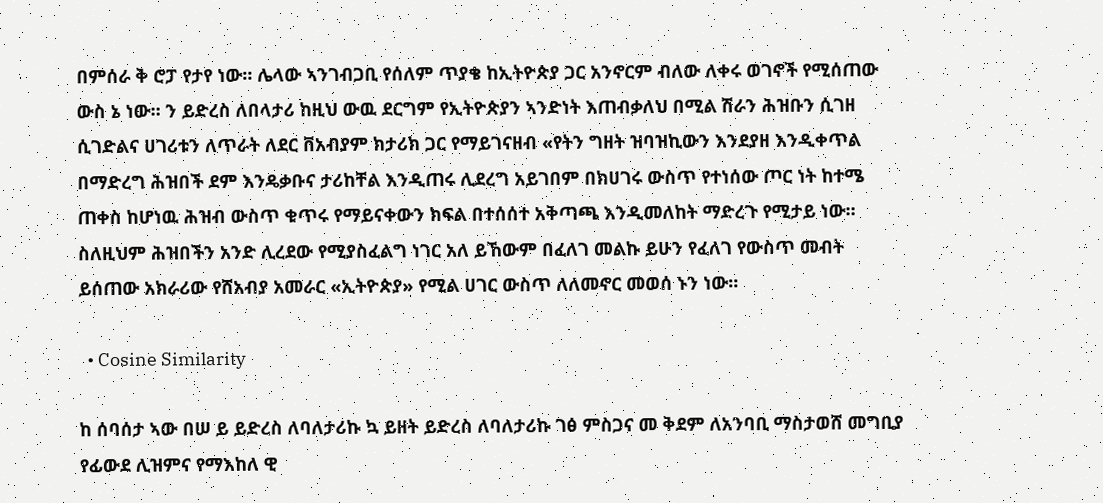በምሰራ ቅ ሮፓ የታየ ነው። ሌላው ኣንገብጋቢ የሰለም ጥያቄ ከኢትዮጵያ ጋር አንኖርም ብለው ለቀሩ ወገኖች የሚሰጠው ውስ ኔ ነው። ን ይድረስ ለበላታሪ ከዚህ ውዉ ደርግም የኢትዮጵያን ኣንድነት እጠብቃለህ በሚል ሽራን ሕዝቡን ሲገዘ ሲገድልና ሀገሪቱን ለጥራት ለደር ቨአብያም ክታሪክ ጋር የማይገናዘብ «የትን ግዘት ዝባዝኪውን እንደያዘ እንዲቀጥል በማድረግ ሕዝበች ደም እንዴቃቡና ታሪከቸል እንዲጠሩ ሊደረግ አይገበም በክሀገሩ ውስጥ የተነሰው ጦር ነት ከተሜ ጠቀስ ከሆነዉ ሕዝብ ውስጥ ቁጥሩ የማይናቀውን ክፍል በተሰሰተ አቅጣጫ እንዲመለከት ማድረጉ የሚታይ ነው። ስለዚህም ሕዝበችን አንድ ሊረደው የሚያስፈልግ ነገር አለ ይኸውም በፈለገ መልኩ ይሁን የፈለገ የውስጥ መብት ይሰጠው አክራሪው የሸአብያ አመራር «ኢትዮጵያ» የሚል ሀገር ውስጥ ለለመኖር መወሰ ኑን ነው።

  • Cosine Similarity

ከ ሰባሰታ ኣው በሠ ይ ይድረስ ለባለታሪኩ ኳ ይዘት ይድረስ ለባለታሪኩ ገፅ ምስጋና መ ቅደም ለአንባቢ ማስታወሸ መግቢያ የፊውደ ሊዝምና የማእከለ ዊ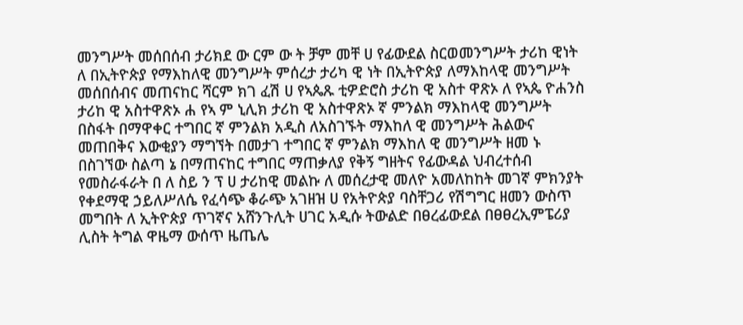መንግሥት መሰበሰብ ታሪክደ ው ርም ው ት ቻም መቸ ሀ የፊውደል ስርወመንግሥት ታሪከ ዊነት ለ በኢትዮጵያ የማእከለዊ መንግሥት ምሰረታ ታሪካ ዊ ነት በኢትዮጵያ ለማእከላዊ መንግሥት መሰበሰብና መጠናከር ሻርም ክገ ፈሽ ሀ የኣጴጹ ቲዎድሮስ ታሪከ ዊ አስተ ዋጽኦ ለ የኣጴ ዮሐንስ ታሪከ ዊ አስተዋጽኦ ሐ የኣ ም ኒሊክ ታሪከ ዊ አስተዋጽኦ ኛ ምንልክ ማእከላዊ መንግሥት በስፋት በማዋቀር ተግበር ኛ ምንልክ አዲስ ለአስገኙት ማእከለ ዊ መንግሥት ሕልውና መጠበቅና እውቂያን ማግኘት በመታገ ተግበር ኛ ምንልክ ማእከለ ዊ መንግሥት ዘመ ኑ በስገኘው ስልጣ ኔ በማጠናከር ተግበር ማጠቃለያ የቅኝ ግዘትና የፊውዳል ህብረተሰብ የመስራፋራት በ ለ ስይ ን ፕ ሀ ታሪከዊ መልኩ ለ መሰረታዊ መለዮ አመለከከት መገኛ ምክንያት የቀደማዊ ኃይለሥለሴ የፈሳጭ ቆራጭ አገዘዝ ሀ የአትዮጵያ ባስቸጋሪ የሽግግር ዘመን ውስጥ መግበት ለ ኢትዮጵያ ጥገኛና አሸንጉሊት ሀገር አዲሱ ትውልድ በፀረፊውደል በፀፀረኢምፔሪያ ሊስት ትግል ዋዜማ ውሰጥ ዜጤሌ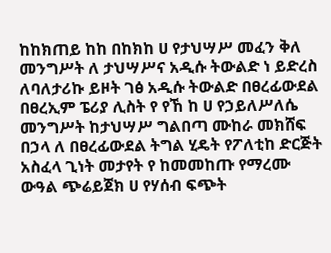ከከክጠይ ከከ በከክከ ሀ የታህሣሥ መፈን ቅለ መንግሥት ለ ታህሣሥና አዲሱ ትውልድ ነ ይድረስ ለባለታሪኩ ይዞት ገፅ አዲሱ ትውልድ በፀረፊውደል በፀረኢም ፔሪያ ሊስት የ የኸ ከ ሀ የኃይለሥለሴ መንግሥት ከታህሣሥ ግልበጣ ሙከራ መክሸፍ በኃላ ለ በፀረፊውደል ትግል ሂዴት የፖለቲከ ድርጅት አስፈላ ጊነት መታየት የ ከመመከጡ የማረሙ ውዓል ጭሬይጀክ ሀ የሃሰብ ፍጭት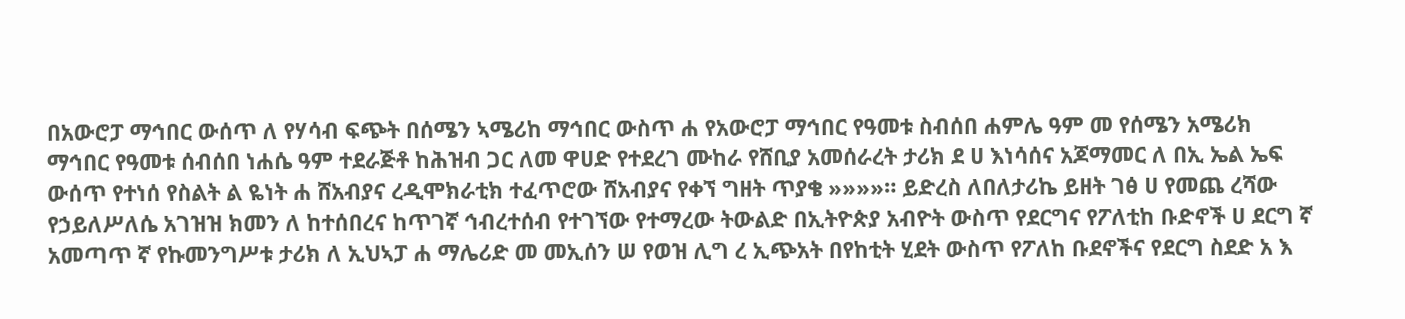በአውሮፓ ማኅበር ውሰጥ ለ የሃሳብ ፍጭት በሰሜን ኣሜሪከ ማኅበር ውስጥ ሐ የአውሮፓ ማኅበር የዓመቱ ስብሰበ ሐምሌ ዓም መ የሰሜን አሜሪክ ማኅበር የዓመቱ ሰብሰበ ነሐሴ ዓም ተደራጅቶ ከሕዝብ ጋር ለመ ዋሀድ የተደረገ ሙከራ የሸቢያ አመሰራረት ታሪክ ደ ሀ እነሳሰና አጆማመር ለ በኢ ኤል ኤፍ ውሰጥ የተነሰ የስልት ል ዬነት ሐ ሸአብያና ረዲሞክራቲክ ተፈጥሮው ሸአብያና የቀኘ ግዘት ጥያቄ »»»»። ይድረስ ለበለታሪኬ ይዘት ገፅ ሀ የመጨ ረሻው የኃይለሥለሴ አገዝዝ ክመን ለ ከተሰበረና ከጥገኛ ኅብረተሰብ የተገኘው የተማረው ትውልድ በኢትዮጵያ አብዮት ውስጥ የደርግና የፖለቲከ ቡድኖች ሀ ደርግ ኛ አመጣጥ ኛ የኩመንግሥቱ ታሪክ ለ ኢህኣፓ ሐ ማሌሪድ መ መኢሰን ሠ የወዝ ሊግ ረ ኢጭአት በየከቲት ሂደት ውስጥ የፖለከ ቡደኖችና የደርግ ስደድ አ እ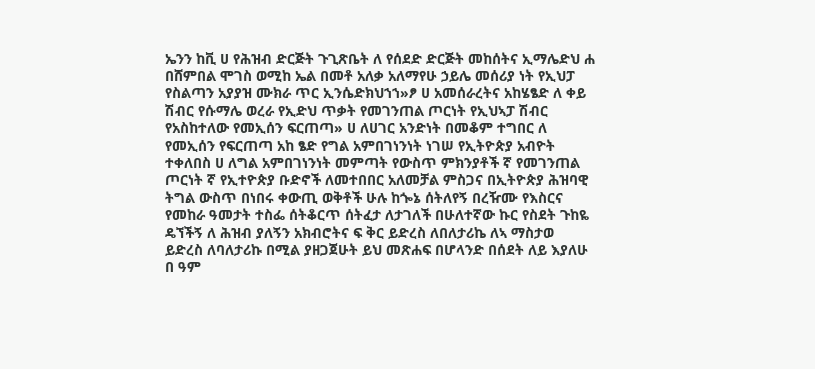ኤንን ከቪ ሀ የሕዝብ ድርጅት ጉጊጽቤት ለ የሰደድ ድርጅት መከሰትና ኢማሌድህ ሐ በሸምበል ሞገስ ወሚከ ኤል በመቶ አለቃ አለማየሁ ኃይሌ መሰሪያ ነት የኢህፓ የስልጣን አያያዝ ሙክራ ጥር ኢንሴድክህኀኀ»ፆ ሀ አመሰራረትና አከሄፄድ ለ ቀይ ሽብር የሱማሌ ወረራ የኢድህ ጥቃት የመገንጠል ጦርነት የኢህኣፓ ሽብር የአስከተለው የመኢሰን ፍርጠጣ» ሀ ለሀገር አንድነት በመቆም ተግበር ለ የመኢሰን የፍርጠጣ አከ ፄድ የግል አምበገነንነት ነገሠ የኢትዮጵያ አብዮት ተቀለበስ ሀ ለግል አምበገነንነት መምጣት የውስጥ ምክንያቶች ኛ የመገንጠል ጦርነት ኛ የኢተዮጵያ ቡድኖች ለመተበበር አለመቻል ምስጋና በኢትዮጵያ ሕዝባዊ ትግል ውስጥ በነበሩ ቀውጢ ወቅቶች ሁሉ ከጐኔ ሰትለየኝ በረዥሙ የእስርና የመከራ ዓመታት ተስፌ ሰትቆርጥ ሰትፈታ ለታገለች በሁለተኛው ኩር የስደት ጉከዬ ዴኘችኝ ለ ሕዝብ ያለኝን አክብሮትና ፍ ቅር ይድረስ ለበለታሪኬ ለኣ ማስታወ ይድረስ ለባለታሪኩ በሚል ያዘጋጀሁት ይህ መጽሐፍ በሆላንድ በሰደት ለይ እያለሁ በ ዓም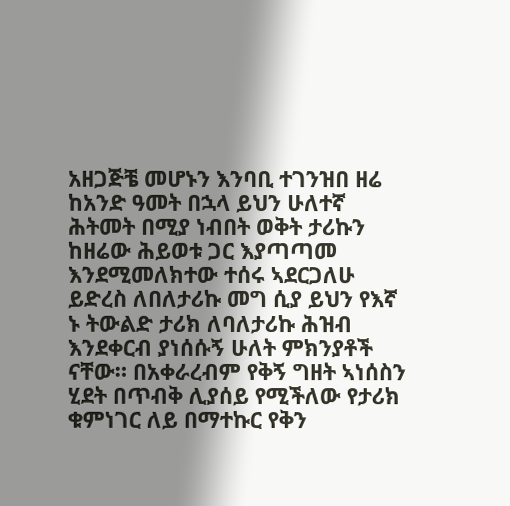አዘጋጅቼ መሆኑን እንባቢ ተገንዝበ ዘሬ ከአንድ ዓመት በኋላ ይህን ሁለተኛ ሕትመት በሚያ ነብበት ወቅት ታሪኩን ከዘሬው ሕይወቱ ጋር እያጣጣመ እንደሚመለክተው ተሰሩ ኣደርጋለሁ ይድረስ ለበለታሪኩ መግ ሲያ ይህን የእኛ ኑ ትውልድ ታሪክ ለባለታሪኩ ሕዝብ እንደቀርብ ያነሰሱኝ ሁለት ምክንያቶች ናቸው። በአቀራረብም የቅኝ ግዘት ኣነሰስን ሂደት በጥብቅ ሊያሰይ የሚችለው የታሪክ ቁምነገር ለይ በማተኩር የቅን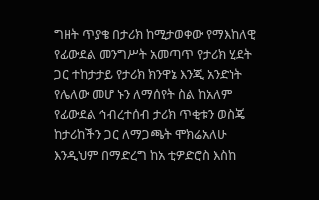ግዘት ጥያቄ በታሪክ ከሚታወቀው የማእከለዊ የፊውደል መንግሥት አመጣጥ የታሪክ ሂደት ጋር ተከታታይ የታሪክ ክንዋኔ እንጂ አንድነት የሌለው መሆ ኑን ለማሰየት ስል ከአለም የፊውደል ኅብረተሰብ ታሪክ ጥቂቱን ወስጄ ከታሪከችን ጋር ለማጋጫት ሞክሬአለሁ እንዲህም በማድረግ ከአ ቲዎድሮስ እስከ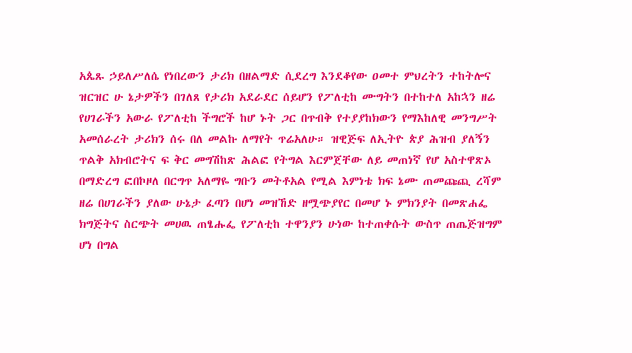አጴጹ ኃይለሥለሴ የነበረውን ታሪክ በዘልማድ ሲደረግ እንደቆየው ዐመተ ምህረትን ተከትሎና ዝርዝር ሁ ኔታዎችን በገለጸ የታሪክ አደራደር ሰይሆን የፖለቲከ ሙግትን በተከተለ አከኋን ዘሬ የሀገራችን አውራ የፖለቲከ ችግሮች ከሆ ኑት ጋር በጥብቅ የተያያከክውን የማእከለዊ መንግሥት አመሰራረት ታሪክን ሰሩ በለ መልኩ ለማየት ጥሬአለሁ። ዝዊጅፍ ለኢትዮ ጵያ ሕዝብ ያለኝን ጥልቅ አክብሮትና ፍ ቅር መግሽከጽ ሕልፎ የትግል እርምጀቸው ለይ መጠነኛ የሆ አስተዋጽኦ በማድረግ ፎበኮዞለ በርግጥ አለማዬ ግቡን መትቶአል የሚል እምነቴ ክፍ ኔሙ ጠመጩጪ ረሻም ዘሬ በሀገራችን ያለው ሁኔታ ፈጣን በሆነ መዝኸድ ዘሟጭያየር በመሆ ኑ ምክንያት በመጽሐፌ ክግጅትና ስርጭት መሀዉ ጠፄሑፌ የፖለቲከ ተዋንያን ሁነው ከተጠቀሱት ውስጥ ጠጤጅዝግም ሆነ በግል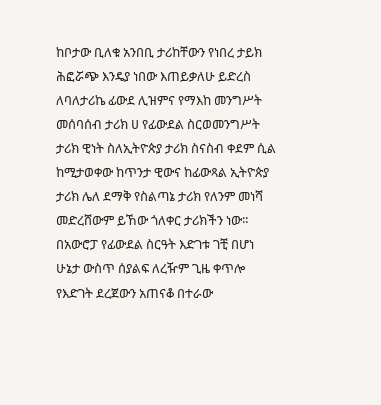ከቦታው ቢለቁ አንበቢ ታሪከቸውን የነበረ ታይክ ሕፎሯጭ እንዴያ ነበው እጠይቃለሁ ይድረስ ለባለታሪኬ ፊውደ ሊዝምና የማእከ መንግሥት መሰባሰብ ታሪክ ሀ የፊውደል ስርወመንግሥት ታሪክ ዊነት ስለኢትዮጵያ ታሪክ ስናስብ ቀደም ሲል ከሚታወቀው ከጥንታ ዊውና ከፊውጻል ኢትዮጵያ ታሪክ ሌለ ደማቅ የስልጣኔ ታሪክ የለንም መነሻ መድረሸውም ይኸው ጎለቀር ታሪክችን ነው። በአውሮፓ የፊውደል ስርዓት እድገቱ ገቺ በሆነ ሁኔታ ውስጥ ሰያልፍ ለረዥም ጊዜ ቀጥሎ የእድገት ደረጀውን አጠናቆ በተራው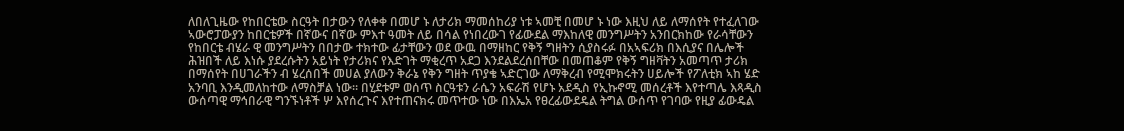ለበለጊዜው የከበርቴው ስርዓት በታውን የለቀቀ በመሆ ኑ ለታሪክ ማመሰከሪያ ነቱ ኣመቺ በመሆ ኑ ነው እዚህ ለይ ለማሰየት የተፈለገው ኣውሮፓውያን ከበርቴዎች በኛውና በኛው ምእተ ዓመት ለይ በሳል የነበረውገ የፊውደል ማእከለዊ መንግሥትን አንበርክከው የራሳቸውን የከበርቴ ብሄራ ዊ መንግሥትን በበታው ተክተው ፊታቸውን ወደ ውዉ በማዘከር የቅኝ ግዘትን ሲያስሩፉ በአኣፍሪክ በእሲያና በሌሎች ሕዝበች ለይ እነሱ ያደረሱትን አይነት የታሪክና የእድገት ማቂረጥ አደጋ እንደልደረሰበቸው በመጠቆም የቅኝ ግዘቫትን አመጣጥ ታሪክ በማሰየት በሀገራችን ብ ሄረሰበች መሀል ያለውን ቅራኔ የቅን ግዘት ጥያቄ ኣድርገው ለማቅረብ የሚሞክሩትን ሀይሎች የፖለቲክ ኣከ ሄድ አንባቢ እንዲመለከተው ለማስቻል ነው። በሂደቱም ወሰጥ ስርዓቱን ራሴን አፍራሽ የሆኑ አደዲስ የኢኩኖሚ መሰረቶች እየተጣሌ እጻዲስ ውሰጣዊ ማኅበራዊ ግንኙነቶች ሦ እየሰረጉና እየተጠናክሩ መጥተው ነው በእኤአ የፀረፊውደዴል ትግል ውሰጥ የገባው የዚያ ፊውዴል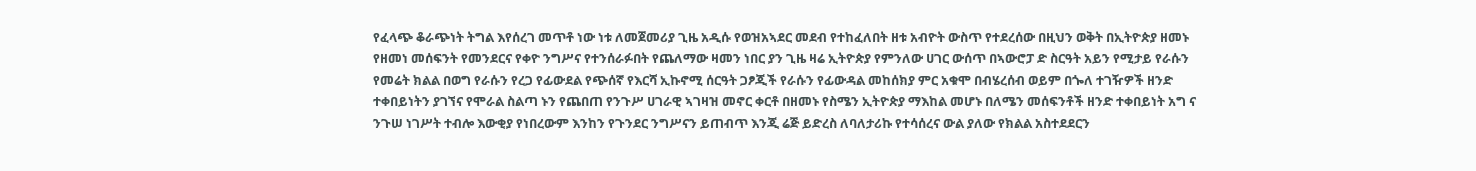የፈላጭ ቆራጭነት ትግል እየሰረገ መጥቶ ነው ነቱ ለመጀመሪያ ጊዜ አዲሱ የወዝአኣደር መደብ የተከፈለበት ዘቱ አብዮት ውስጥ የተደረሰው በዚህን ወቅት በኢትዮጵያ ዘመኑ የዘመነ መሰፍንት የመንደርና የቀዮ ንግሥና የተንሰራፉበት የጨለማው ዛመን ነበር ያን ጊዜ ዛሬ ኢትዮጵያ የምንለው ሀገር ውሰጥ በኣውሮፓ ድ ስርዓት አይን የሚታይ የራሱን የመሬት ክልል በወግ የራሱን የረጋ የፊውደል የጭሰኛ የእርሻ ኢኩኖሚ ሰርዓት ጋፆጂች የራሱን የፊውዳል መከሰክያ ምር አቁሞ በብሄረሰብ ወይም በጐለ ተገዥዎች ዘንድ ተቀበይነትን ያገኘና የሞራል ስልጣ ኑን የጨበጠ የንጉሥ ሀገራዊ ኣገዛዝ መኖር ቀርቶ በዘመኑ የስሜን ኢትዮጵያ ማእከል መሆኑ በለሜን መሰፍንቶች ዘንድ ተቀበይነት አግ ና ንጉሠ ነገሥት ተብሎ እውቂያ የነበረውም እንከን የጉንደር ንግሥናን ይጠብጥ እንጂ ሬጅ ይድረስ ለባለታሪኩ የተሳሰረና ውል ያለው የክልል አስተደደርን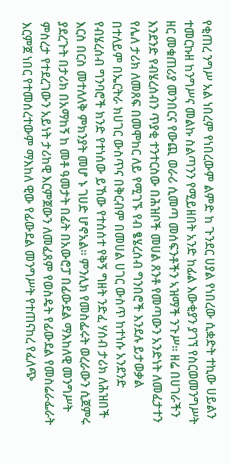የቂጠረ ንግሥ አል ነበረም የነበረውም ልምድ ከ ጉንደር ሀያል የነበረው ሲቋድት ተኪው ሀይልን ተመርኩዘ ከንግሥና መልኩ ስልጣንን የሚይዘበት አንድ ከፊል እውቂያን ያገኘ የስርወመንግሥት ዘር መቁጠሪያ መንበርና የውጪ ወራሪ ሲመጣ መሰፍንቶችን ኣዝማች ንጉሥ። ዘሬ በሀገራችን እንደንድ የብሄረሰብን ጥያቂ ተንተርስው በሕዝቦች መሀል ጸንቶ የመጣውን አንድነት ለመፈታተን የሌለ ታሪክ ለመጸፍ በመሞከር ለይ የሚገኙ የብ ፄሄረሰብ ግንበሮች እንደሉ ይታወቃል በተለይም በኤርትራ ክሀገር ውስጥና በቅርብም በመሀል ሀገር ውስጥ ከተነሱ አንደንድ የብሄረሰብ ግንባሮች ክንድ የተነሰው ይኸው የተሰሰተ የቅኝ ግዘት ንድፈ ሃሰብ ታሪክ ለሕዝበች እርስ በርስ መተለለቅ ምክንያት መሆ ኑ ገሀድ ሆኖአል። ምንሊክ የመስፌሩት ወረራውን ሲጀምሩ ያደረጉት በታሪክ በአማከኝ ከ መቶ ዓመታት በፊት በአውሮፓ በፊውደል ማእከለዊ መንግሥት ምስረታ የተደረገውን አይነት ታሪከዊ እርምጀውን ለመፈጸም የወስዴት የፊውደል የመስሬራፌራት እርምጀ ነበር የተመሰረተውም ማእከለ ዊው የፊውደል መንግሥት የተጠናከረ የፈለጭ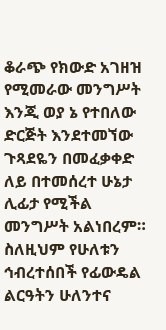ቆራጭ የክውድ አገዘዝ የሚመራው መንግሥት እንጂ ወያ ኔ የተበለው ድርጅት እንደተመኘው ጉጻደዬን በመፈቃቀድ ለይ በተመሰረተ ሁኔታ ሊፊታ የሚችል መንግሥት አልነበረም። ስለዚህም የሁለቱን ኅብረተሰበች የፊውዴል ልርዓትን ሁለንተና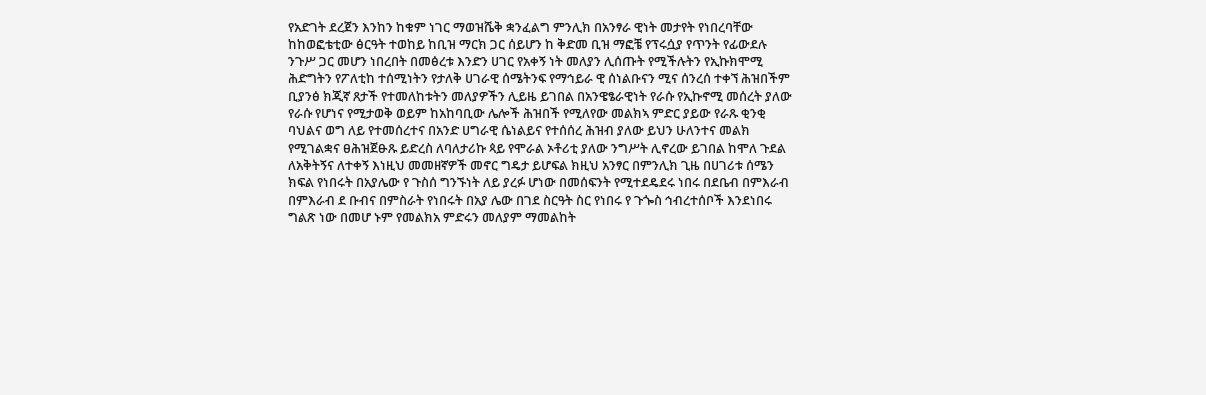የአድገት ደረጀን እንከን ከቁም ነገር ማወዝሼቅ ቋንፈልግ ምንሊክ በአንፃራ ዊነት መታየት የነበረባቸው ከከወፎቴቲው ፅርዓት ተወከይ ከቢዝ ማርክ ጋር ሰይሆን ከ ቅድመ ቢዝ ማፎቼ የፕሩሷያ የጥንት የፊውደሉ ንጉሥ ጋር መሆን ነበረበት በመፅረቱ እንድን ሀገር የአቀኝ ነት መለያን ሊሰጡት የሚችሉትን የኢኩክሞሚ ሕድግትን የፖለቲከ ተሰሚነትን የታለቅ ሀገራዊ ሰሜትንፍ የማኅይራ ዊ ሰነልቡናን ሚና ሰንረሰ ተቀኘ ሕዝበችም ቢያንፅ ክጂኛ ጸታች የተመለከቱትን መለያዎችን ሊይዜ ይገበል በአንዌፄራዊነት የራሱ የኢኩኖሚ መሰረት ያለው የራሱ የሆነና የሚታወቅ ወይም ከአከባቢው ሌሎች ሕዝበች የሚለየው መልክኣ ምድር ያይው የራጹ ቂንቂ ባህልና ወግ ለይ የተመሰረተና በአንድ ሀግራዊ ሴነልይና የተሰሰረ ሕዝብ ያለው ይህን ሁለንተና መልክ የሚገልቋና ፀሕዝጀፁጹ ይድረስ ለባለታሪኩ ጳይ የሞራል ኦቶሪቲ ያለው ንግሥት ሊኖረው ይገበል ከሞለ ጉደል ለአቅትኝና ለተቀኝ እነዚህ መመዘኛዎች መኖር ግዴታ ይሆፍል ክዚህ አንፃር በምንሊክ ጊዜ በሀገሪቱ ሰሜን ክፍል የነበሩት በአያሌው የ ጉስሰ ግንኙነት ለይ ያረፉ ሆነው በመሰፍንት የሚተደዴደሩ ነበሩ በደቤብ በምእራብ በምእራብ ደ ቡብና በምስራት የነበሩት በአያ ሌው በገደ ስርዓት ስር የነበሩ የ ጉጐስ ኅብረተሰቦች እንደነበሩ ግልጽ ነው በመሆ ኑም የመልክአ ምድሩን መለያም ማመልከት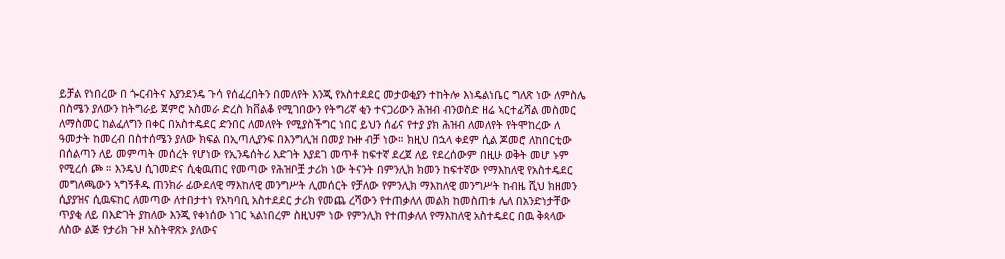ይቻል የነበረው በ ጐርብትና እያንደንዴ ጉሳ የሰፈረበትን በመለየት እንጂ የአስተደደር መታወቂያን ተከትሎ እነዴልነቤር ግለጽ ነው ለምስሌ በስሜን ያለውን ከትግራይ ጀምሮ አስመራ ድረስ ክቨልቆ የሚገበውን የትግሪኛ ቂን ተናጋሪውን ሕዝብ ብንወስድ ዘሬ ኣርተፊሻል መስመር ለማስመር ከልፈለግን በቀር በአስተዴደር ድንበር ለመለየት የሚያስችግር ነበር ይህን ሰፊና የተያ ያክ ሕዝብ ለመለየት የትሞከረው ለ ዓመታት ከመረብ በስተሰሜን ያለው ክፍል በኢጣሊያንፍ በእንግሊዝ በመያ ኩዙ ብቻ ነው። ክዚህ በኋላ ቀደም ሲል ጆመሮ ለከበርቲው በሰልጣን ለይ መምጣት መሰረት የሆነው የኢንዴሰትሪ እድገት እያደገ መጥቶ ከፍተኛ ደረጀ ለይ የደረሰውም በዚሁ ወቅት መሆ ኑም የሚረሰ ጮ ። እንዴህ ሲገመድና ሲቂዉጠር የመጣው የሕዝቦቿ ታሪክ ነው ትናንት በምንሊክ ክመን ከፍተኛው የማእከለዊ የአስተዴደር መግለጫውን ኣግኝቶዱ ጠንክራ ፊውደለዊ ማእከለዊ መንግሥት ሊመሰርት የቻለው የምንሊክ ማእከለዊ መንግሥት ከብዜ ሺህ ክዘመን ሲያያዝና ሲዉፍከር ለመጣው ለተበታተነ የአካባቢ አስተደደር ታሪክ የመጨ ረሻውን የተጠቃለለ መልክ ከመስጠቱ ሌለ በአንድነታቸው ጥያቂ ለይ በእድገት ያከለው እንጂ የቀነሰው ነገር ኣልነበረም ስዚህም ነው የምንሊክ የተጠቃለለ የማእከለዊ አስተዴደር በዉ ቅጳላው ለስው ልጅ የታሪክ ጉዞ አስትዋጽኦ ያለውና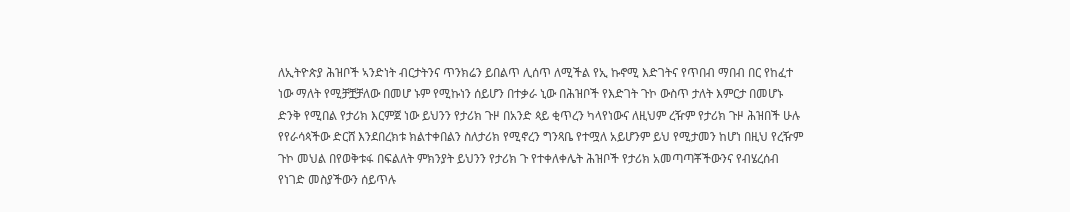ለኢትዮጵያ ሕዝቦች ኣንድነት ብርታትንና ጥንክሬን ይበልጥ ሊሰጥ ለሚችል የኢ ኩኖሚ እድገትና የጥበብ ማበብ በር የከፈተ ነው ማለት የሚቻቿቻለው በመሆ ኑም የሚኩነን ሰይሆን በተቃራ ኒው በሕዝቦች የእድገት ጉኮ ውስጥ ታለት እምርታ በመሆኑ ድንቅ የሚበል የታሪክ እርምጀ ነው ይህንን የታሪክ ጉዞ በአንድ ጳይ ቂጥረን ካላየነውና ለዚህም ረዥም የታሪክ ጉዞ ሕዝበች ሁሉ የየራሳጳችው ድርሸ እንደበረክቱ ክልተቀበልን ስለታሪክ የሚኖረን ግንጻቤ የተሟለ አይሆንም ይህ የሚታመን ከሆነ በዚህ የረዥም ጉኮ መህል በየወቅቱፋ በፍልለት ምክንያት ይህንን የታሪክ ጉ የተቀለቀሌት ሕዝቦች የታሪክ አመጣጣቾችውንና የብሄረሰብ የነገድ መስያችውን ሰይጥሉ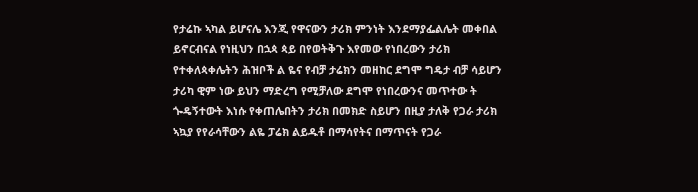የታሬኩ ኣካል ይሆናሌ እንጂ የዋናውን ታሪክ ምንነት እንደማያፌልሌት መቀበል ይኖርብናል የነዚህን በኋጳ ጳይ በየወትቅጉ እየመው የነበረውን ታሪክ የተቀለጳቀሌትን ሕዝቦች ል ዬና የብቻ ታሬክን መዘከር ደግሞ ግዴታ ብቻ ሳይሆን ታሪካ ዊም ነው ይህን ማድረግ የሚቻለው ደግሞ የነበረውንና መጥተው ት ጐዴኝተውት እነሱ የቀጠሌበትን ታሪክ በመክድ ስይሆን በዚያ ታለቅ የጋራ ታሪክ ኣኳያ የየራሳቸውን ልዬ ፓሬክ ልይዱቶ በማሳየትና በማጥናት የጋራ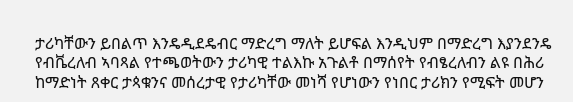ታሪካቸውን ይበልጥ እንዴዲደዴብር ማድረግ ማለት ይሆፍል እንዲህም በማድረግ እያንደንዴ የብቬረለብ ኣባጻል የተጫወትውን ታሪካዊ ተልእኩ አጉልቶ በማሰየት የብፄረለብን ልዩ በሕሪ ከማድነት ጸቀር ታጳቁንና መሰረታዊ የታሪካቸው መነሻ የሆነውን የነበር ታሪክን የሚፍት መሆን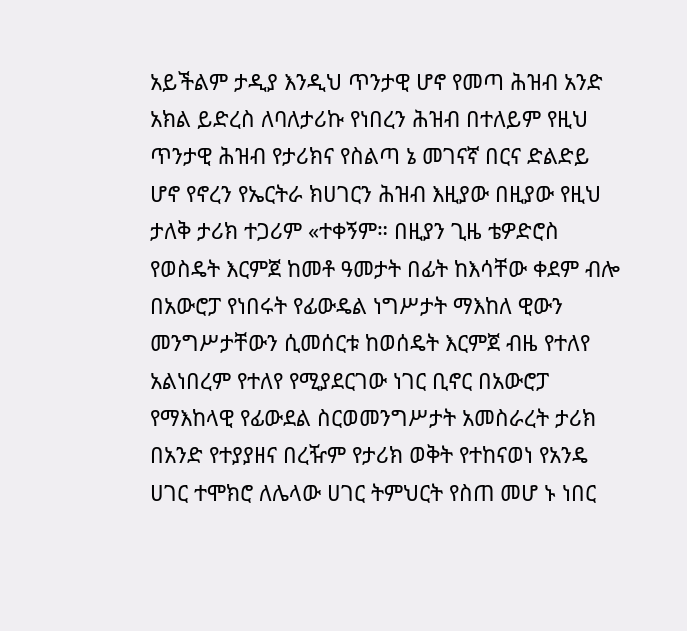አይችልም ታዲያ እንዲህ ጥንታዊ ሆኖ የመጣ ሕዝብ አንድ አክል ይድረስ ለባለታሪኩ የነበረን ሕዝብ በተለይም የዚህ ጥንታዊ ሕዝብ የታሪክና የስልጣ ኔ መገናኛ በርና ድልድይ ሆኖ የኖረን የኤርትራ ክሀገርን ሕዝብ እዚያው በዚያው የዚህ ታለቅ ታሪክ ተጋሪም «ተቀኝም። በዚያን ጊዜ ቴዎድሮስ የወስዴት እርምጀ ከመቶ ዓመታት በፊት ከእሳቸው ቀደም ብሎ በአውሮፓ የነበሩት የፊውዴል ነግሥታት ማእከለ ዊውን መንግሥታቸውን ሲመሰርቱ ከወሰዴት እርምጀ ብዜ የተለየ አልነበረም የተለየ የሚያደርገው ነገር ቢኖር በአውሮፓ የማእከላዊ የፊውደል ስርወመንግሥታት አመስራረት ታሪክ በአንድ የተያያዘና በረዥም የታሪክ ወቅት የተከናወነ የአንዴ ሀገር ተሞክሮ ለሌላው ሀገር ትምህርት የስጠ መሆ ኑ ነበር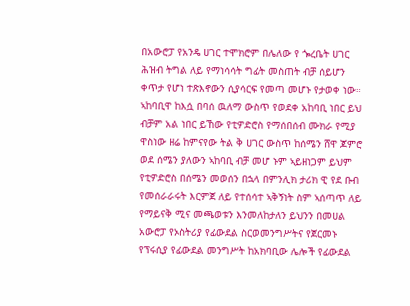በአውሮፓ የአንዴ ሀገር ተሞክሮም በሌለው የ ጐረቤት ሀገር ሕዝብ ትግል ለይ የማነሳሳት ግፊት መስጠት ብቻ ሰይሆን ቀጥታ የሆነ ተጽእኖውን ሲያሳርፍ የመጣ መሆኑ የታወቀ ነው። ኣከባቢዋ ከእሷ በባሰ ዉለማ ውስጥ የወደቀ አከባቢ ነበር ይህ ብቻም አል ነበር ይኸው የቲዎድሮስ የማሰበሰብ ሙክራ የሚያ ዋስነው ዘሬ ከምናየው ትል ቅ ሀገር ውስጥ ከሰሜን ሸዋ ጆምሮ ወደ ሰሜን ያለውን ኣከባቢ ብቻ መሆ ኑም ኣይዘነጋም ይህም የቲዎድሮስ በሰሜን መወሰን በኋላ በምንሊክ ታሪክ ዊ የደ ቡብ የመሰራራሩት እርምጀ ለይ የተሰሳተ ኣቅኝነት ስም ኣሰጣጥ ለይ የማይናቅ ሚና መጫወቱን እንመለከታለን ይህንን በመሀል አውሮፓ የኦስትሪያ የፊውደል ስርወመንግሥትና የጀርመኑ የፕሩሲያ የፊውደል መንግሥት ከአክባቢው ሌሎች የፊውደል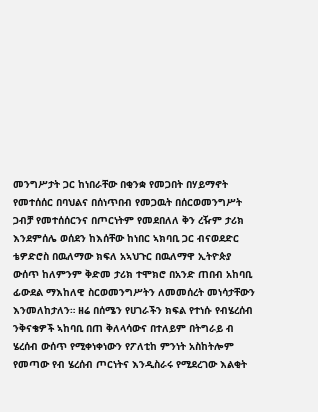መንግሥታት ጋር ከነበራቸው በቂንቋ የመጋበት በሃይማኖት የመተሰሰር በባህልና በሰነጥበብ የመጋዉት በሰርወመንግሥት ጋብቻ የመተሰሰርንና በጦርነትም የመደበለለ ቅን ረዥም ታሪክ እንደምሰሌ ወሰደን ከእሰቸው ከነበር ኣክባቢ ጋር ብናወደድር ቴዎድሮስ በዉለማው ክፍለ አኣህጉር በዉለማዋ ኢትዮጵያ ውሰጥ ከለምንም ቅድመ ታሪክ ተሞክሮ በአንድ ጠበብ አከባቢ ፊውደል ማእከለዊ ስርወመንግሥትን ለመመሰረት መነሳታቸውን እንመለከታለን። ዘሬ በሰሜን የሀገራችን ክፍል የተነሱ የብሄረሰብ ንቅናቄዎች ኣከባቢ በጠ ቅለላሳውና በተለይም በትግራይ ብ ሄረሰብ ውሰጥ የሚቀነቀነውን የፖለቲከ ምንነት አስከትሎም የመጣው የብ ሄረሰብ ጦርነትና እንዲስራሩ የሚደረገው እልቂት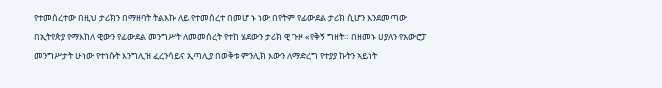የተመሰረተው በዚህ ታሪክን በማዘባት ትልእኩ ለይ የተመሰረተ በመሆ ኑ ነው በየትም የፊውደል ታሪክ ሲሆን እንደመጣው በኢትየጵያ የማእከለ ዊውን የፊውደል መንግሥት ለመመሰረት የተከ ሄደውን ታሪክ ዊ ጉዞ «የቅኝ ግዘት። በዘመኑ ሀያለን የአውሮፓ መንግሥታት ሁነው የተነሱት እንግሊዝ ፈረንሳይና ኢጣሊያ በወቅቱ ምንሊክ እውን ለማድረግ የተያያ ኩትን ኣይነት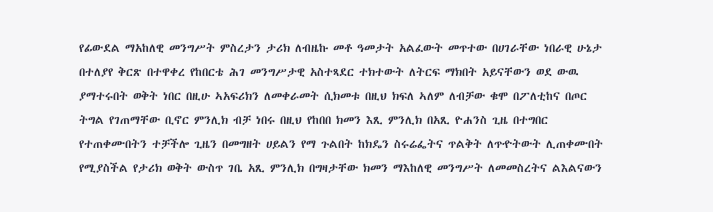የፊውደል ማአከለዊ መንግሥት ምስረታን ታሪክ ለብዜኩ መቶ ዓመታት አልፈውት መጥተው በሀገራቸው ነበራዊ ሁኔታ በተለያየ ቅርጽ በተዋቀረ የከበርቴ ሕገ መንግሥታዊ አስተጻደር ተክተውት ለትርፍ ማክበት አይናቸውን ወደ ውዉ ያማተሩበት ወቅት ነበር በዚሁ ኣአፍሪክን ለመቀራመት ሲክመቱ በዚህ ክፍለ ኣለም ለብቻው ቁሞ በፖለቲከና በጦር ትግል የገጠማቸው ቢኖር ምንሊክ ብቻ ነበሩ በዚህ የከበበ ክመን እጺ ምንሊክ በአጺ ዮሐንስ ጊዜ በተግበር የተጠቀሙበትን ተቻችሎ ጊዜን በመግዘት ሀይልን የማ ጉልበት ከክዴን ስሩሬፌትና ጥልቅት ለጥዯትውት ሊጠቀሙበት የሚያስችል የታሪክ ወቅት ውስጥ ገቤ አጺ ምንሊክ በግዛታቸው ክመን ማእከለዊ መንግሥት ለመመስረትና ልእልናውን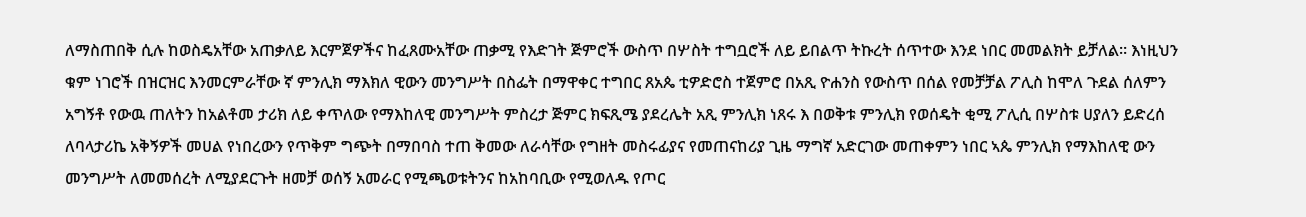ለማስጠበቅ ሲሉ ከወስዴአቸው አጠቃለይ እርምጀዎችና ከፈጸሙአቸው ጠቃሚ የእድገት ጅምሮች ውስጥ በሦስት ተግቧሮች ለይ ይበልጥ ትኩረት ሰጥተው እንደ ነበር መመልክት ይቻለል። እነዚህን ቁም ነገሮች በዝርዝር እንመርምራቸው ኛ ምንሊክ ማእክለ ዊውን መንግሥት በስፌት በማዋቀር ተግበር ጸአጴ ቲዎድሮስ ተጀምሮ በአጺ ዮሐንስ የውስጥ በሰል የመቻቻል ፖሊስ ከሞለ ጉደል ሰለምን አግኝቶ የውዉ ጠለትን ከአልቶመ ታሪክ ለይ ቀጥለው የማእከለዊ መንግሥት ምስረታ ጅምር ክፍጺሜ ያደረሌት አጺ ምንሊክ ነጸሩ እ በወቅቱ ምንሊክ የወሰዴት ቂሚ ፖሊሲ በሦስቱ ሀያለን ይድረሰ ለባላታሪኬ አቅኝዎች መሀል የነበረውን የጥቅም ግጭት በማበባስ ተጠ ቅመው ለራሳቸው የግዘት መስሩፊያና የመጠናከሪያ ጊዜ ማግኛ አድርገው መጠቀምን ነበር ኣጴ ምንሊክ የማእከለዊ ውን መንግሥት ለመመሰረት ለሚያደርጉት ዘመቻ ወሰኝ አመራር የሚጫወቱትንና ከአከባቢው የሚወለዱ የጦር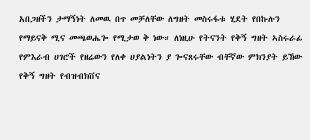አበጋዘችን ታማኝነት ለመዉ በጥ መቻለቸው ለግዘት መስሩፋቱ ሂደት የበኩሉን የማይናቅ ሚና መጫወሔጐ የሚታወ ቅ ነው። ለነዚሁ የትናንት የቅኝ ግዘት ኣስሩራፊ የምእራብ ሀገሮች የዘሬውን የለቀ ሀያልነትን ያ ጐናጸሩቸው ብቸኛው ምክንያት ይኸው የቅኝ ግዘት የብዝብክቨና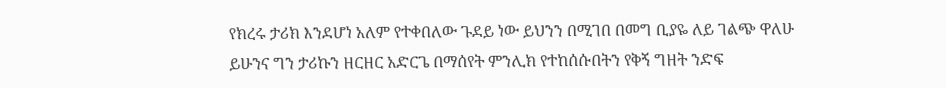የክረሩ ታሪክ እንደሆነ አለም የተቀበለው ጉደይ ነው ይህንን በሚገበ በመግ ቢያዬ ለይ ገልጭ ዋለሁ ይሁንና ግን ታሪኩን ዘርዘር አድርጌ በማሰየት ምንሊክ የተከሰሱበትን የቅኝ ግዘት ንድፍ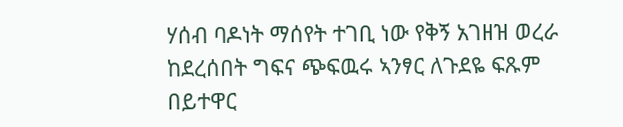ሃሰብ ባዶነት ማሰየት ተገቢ ነው የቅኝ አገዘዝ ወረራ ከደረሰበት ግፍና ጭፍዉሩ ኣንፃር ለጉደዬ ፍጹም በይተዋር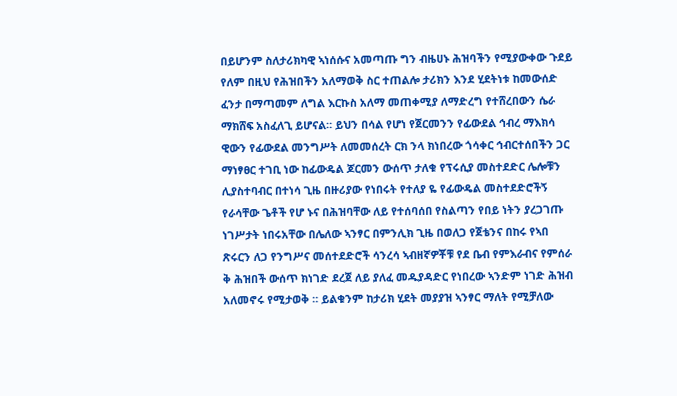በይሆንም ስለታሪክካዊ ኣነሰሱና አመጣጡ ግን ብዜሀኑ ሕዝባችን የሚያውቀው ጉደይ የለም በዚህ የሕዝበችን አለማወቅ ስር ተጠልሎ ታሪክን እንደ ሂደትነቱ ከመውሰድ ፈንታ በማጣመም ለግል እርኩስ አለማ መጠቀሚያ ለማድረግ የተሸረበውን ሴራ ማክሸፍ አስፈለጊ ይሆናል። ይህን በሳል የሆነ የጀርመንን የፊውደል ኅብረ ማእክሳ ዊውን የፊውደል መንግሥት ለመመሰረት ርክ ንላ ክነበረው ጎሳቀር ኅብርተሰበችን ጋር ማነፃፀር ተገቢ ነው ከፊውዴል ጆርመን ውሰጥ ታለቁ የፕሩሲያ መስተደድር ሌሎቹን ሊያስተባብር በተነሳ ጊዜ በዙሪያው የነበሩት የተለያ ዬ የፊውዴል መስተደድሮችኝ የራሳቸው ጌቶች የሆ ኑና በሕዝባቸው ለይ የተሰባሰበ የስልጣን የበይ ነትን ያረጋገጡ ነገሥታት ነበሩአቸው በሌለው ኣንፃር በምንሊክ ጊዜ በወለጋ የጀቴንና በከሩ የኣበ ጽሩርን ለጋ የንግሥና መሰተደድሮች ሳንረሳ ኣብዘኛዎቾቹ የደ ቤብ የምእራብና የምሰራ ቅ ሕዝበች ውሰጥ ክነገድ ደረጀ ለይ ያለፈ መዱያዳድር የነበረው ኣንድም ነገድ ሕዝብ አለመኖሩ የሚታወቅ ። ይልቁንም ከታሪክ ሂደት መያያዝ ኣንፃር ማለት የሚቻለው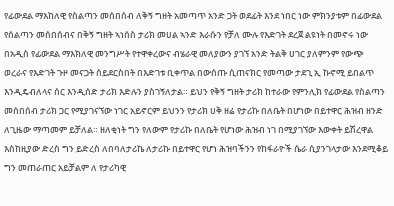የፊውደል ማእከለዊ የስልጣን መሰበሰብ ለቅኝ ግዘት አመጣጥ አንድ ጋት ወደፊት እንደ ነበር ነው ምክንያቱም በፊውደል የሰልጣን መሰበሰብና በቅኝ ግዘት ኣነሰስ ታሪክ መሀል ኣንድ እራሱን የቻለ ሙሉ የእድገት ደረጀ ልዩነት በመኖሩ ነው በአዲስ የፊውደል ማእክለዊ መንግሥት የተዋቀረውና ብሄራዊ መለያውን ያገኘ አንድ ትልቅ ሀገር ያለምንም የውጭ ወረራና የእድገት ጉዞ መናጋት ሰይደርስበት በእድገቱ ቢቀጥል በውሰጡ ሲጠናክር የመጣው ታደጊ ኢ ኩኖሚ ይበልጥ እንዲዴብለላና ሰር እንዲሰድ ታሪክ እድሉን ያስገኝለታል። ይህን የቅኝ ግዘት ታሪክ ከተራው የምንሊክ የፊውደል የስልጣን መሰበሰብ ታሪክ ጋር የሚያገናኘው ነገር አይኖርም ይህንን የታሪክ ሀቅ ዘሬ የታሪኩ በለቤት በሆነው በይተዋር ሕዝብ ዘንድ ለጊዜው ማጣመም ይቻለል። ዘለቂነት ግን የለውም የታሪኩ በለቤት የሆነው ሕዝብ ነገ በሚያገኘው እውቀት ይሽረዋል እስከዚያው ድረስ ግን ይድረስ ለበባለታሪኬ ለታሪኩ በይተዋር የሆነ ሕዝባችንን የከፋራዮች ሴራ ሲያንገላታው እንደሚቆይ ግን መጠራጠር አይቻልም ለ የታሪካዊ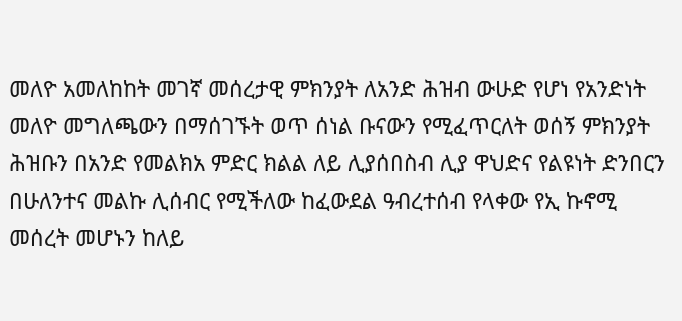መለዮ አመለከከት መገኛ መሰረታዊ ምክንያት ለአንድ ሕዝብ ውሁድ የሆነ የአንድነት መለዮ መግለጫውን በማሰገኙት ወጥ ሰነል ቡናውን የሚፈጥርለት ወሰኝ ምክንያት ሕዝቡን በአንድ የመልክአ ምድር ክልል ለይ ሊያሰበስብ ሊያ ዋህድና የልዩነት ድንበርን በሁለንተና መልኩ ሊሰብር የሚችለው ከፈውደል ዓብረተሰብ የላቀው የኢ ኩኖሚ መሰረት መሆኑን ከለይ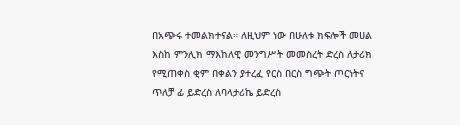በአጭሩ ተመልክተናል። ለዚህም ነው በሁለቱ ክፍሎች መሀል እስከ ምንሊክ ማእከለዊ መንግሥት መመስረት ድረስ ለታሪክ የሚጠቀስ ቂም በቀልን ያተረፈ የርስ በርስ ግጭት ጦርነትና ጥለቻ ፊ ይድረስ ለባላታሪኬ ይድረስ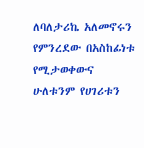ለባለታሪኬ አለመኖሩን የምንረደው በአስከፊነቱ የሚታወቀውና ሁለቱንም የሀገሪቱን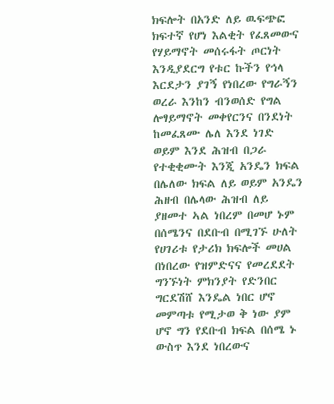ክፍሎት በአንድ ለይ ዉፍጭፎ ክፍተኛ የሆነ እልቂት የፈጸመውና የሃይማኖት መሰሩፋት ጦርነት እንዲያደርግ የቱር ኩችን የኅላ እርደታን ያገኝ የነበረው የግራኝን ወረራ እንከን ብንወሰድ የግል ሎፃይማኖት መቀየርንና በንደነት ከመፈጸሙ ሌለ እንደ ነገድ ወይም እንደ ሕዝብ በጋራ የተቂቂሙት እንጂ አንዴን ክፍል በሌለው ክፍል ለይ ወይም አንዴን ሕዘብ በሌላው ሕዝብ ለይ ያዘመተ ኣል ነበረም በመሆ ኑም በሰሜንና በደቡብ በሚገኙ ሁለት የሀገሪቱ የታሪክ ክፍሎች መሀል በነበረው የዝምድናና የመረደደት ግንኙነት ምክንያት የድንበር ግርደሽሸ እንዴል ነበር ሆኖ መምጣቱ የሚታወ ቅ ነው ያም ሆኖ ግን የደቡብ ክፍል በሰሜ ኑ ውስጥ እንደ ነበረውና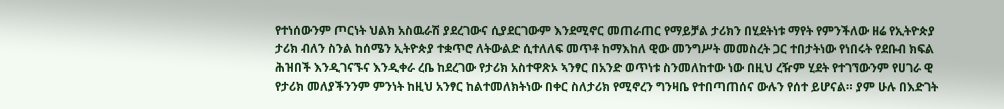የተነሰውንም ጦርነት ህልክ አስዉራሽ ያደረገውና ሲያደርገውም እንደሚኖር መጠራጠር የማይቻል ታሪክን በሂደትነቱ ማየት የምንችለው ዘሬ የኢትዮጵያ ታሪክ ብለን ስንል ከሰሜን ኢትዮጵያ ተቋጥሮ ለትውልድ ሲተለለፍ መጥቶ ከማእከለ ዊው መንግሥት መመስረት ጋር ተበታትነው የነበሩት የደቡብ ክፍል ሕዝበች እንዲገናኙና እንዲቀራ ረቤ ከደረገው የታሪክ አስተዋጽኦ ኣንፃር በአንድ ወጥነቱ ስንመለከተው ነው በዚህ ረዥም ሂደት የተገኘውንም የሀገራ ዊ የታሪክ መለያችንንም ምንነት ከዚህ አንፃር ከልተመለክትነው በቀር ስለታሪክ የሚኖረን ግንዛቤ የተበጣጠሰና ውሉን የሰተ ይሆናል። ያም ሁሉ በእድገት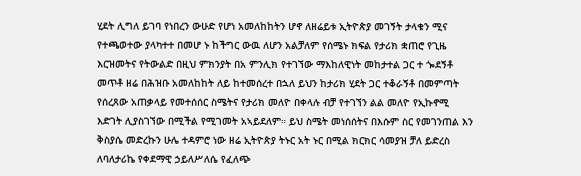ሂደት ሊግለ ይገባ የነበረን ውሁድ የሆነ አመለከከትን ሆኖ ለዘሬይቱ ኢትዮጵያ መገኝት ታላቁን ሚና የተጫወተው ያላካተተ በመሆ ኑ ከችግር ውዉ ለሆን አልቻለም የሰሜኑ ክፍል የታሪክ ቋጠሮ የጊዜ እርዝመትና የትውልድ በዚህ ምክንያት በአ ምንሊክ የተገኘው ማእከለዊነት መከታተል ጋር ተ ጐደኝቶ መጥቶ ዘሬ በሕዝቡ አመለከከት ለይ ከተመሰረተ በኋለ ይህን ከታሪክ ሂደት ጋር ተቆራኝቶ በመምጣት የሰረጸው አጠቃላይ የመተሰሰር ስሜትና የታሪክ መለዮ በቀላሉ ብቻ የተገኘን ልል መለዮ የኢኩኖሚ እድገት ሊያስገኘው በሚችል የሚገመት አኣይደለም። ይህ ስሜት መነሰሰትና በእሱም ስር የመገንጠል እን ቅስያሴ መድረኩን ሁሌ ተዳምሮ ነው ዘሬ ኢትዮጵያ ትኑር አት ኑር በሚል ክርክር ሳመያዝ ቻለ ይድረስ ለባለታሪኬ የቀደማዊ ኃይለሥለሴ የፈለጭ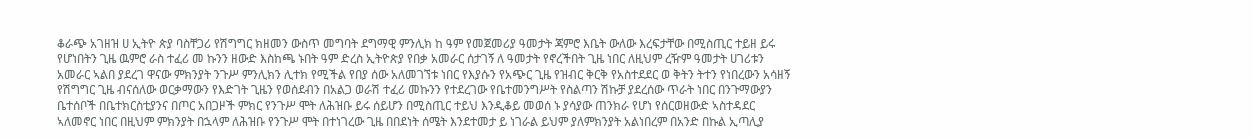ቆራጭ አገዘዝ ሀ ኢትዮ ጵያ ባስቸጋሪ የሽግግር ክዘመን ውስጥ መግባት ደግማዊ ምንሊክ ከ ዓም የመጀመሪያ ዓመታት ጃምሮ እቤት ውለው እረፍታቸው በሚስጢር ተይዘ ይሩ የሆነበትን ጊዜ ዉምሮ ራስ ተፈሪ መ ኩንን ዘውድ እስከጫ ኑበት ዓም ድረስ ኢትዮጵያ የበቃ አመራር ሰታገኝ ለ ዓመታት የኖረችበት ጊዜ ነበር ለዚህም ረዥም ዓመታት ሀገሪቱን አመራር ኣልበ ያደረገ ዋናው ምክንያት ንጉሥ ምንሊክን ሊተክ የሚችል የበያ ሰው አለመገኘቱ ነበር የእያሱን የአጭር ጊዜ የዝብር ቅርቅ የአስተደደር ወ ቅትን ትተን የነበረውን አሳዘኝ የሽግግር ጊዜ ብናሰለው ወርቃማውን የእድገት ጊዜን የወሰደብን በአልጋ ወራሽ ተፈሪ መኩንን የተደረገው የቤተመንግሥት የስልጣን ሽኩቻ ያደረሰው ጥራት ነበር በንጉማውያን ቤተሰቦች በቤተክርስቲያንና በጦር አበጋዞች ምክር የንጉሥ ሞት ለሕዝቡ ይሩ ሰይሆን በሚስጢር ተይህ እንዲቆይ መወሰ ኑ ያሳያው ጠንክራ የሆነ የሰርወዘውድ ኣስተዳደር ኣለመኖር ነበር በዚህም ምክንያት በኋላም ለሕዝቡ የንጉሥ ሞት በተነገረው ጊዜ በበደነት ሰሜት እንደተመታ ይ ነገራል ይህም ያለምክንያት አልነበረም በአንድ በኩል ኢጣሊያ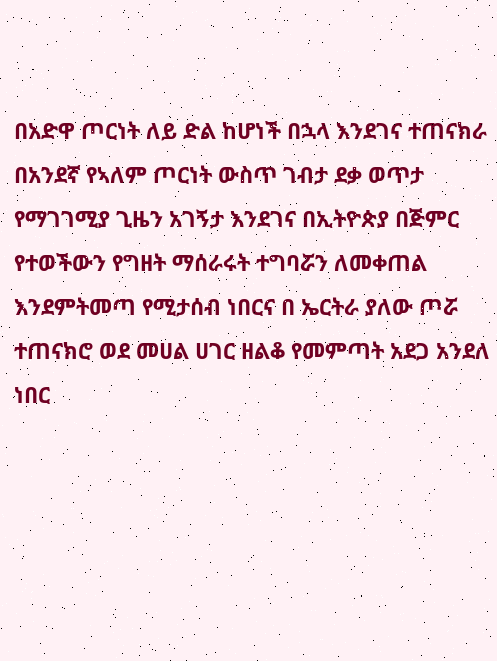በአድዋ ጦርነት ለይ ድል ከሆነች በኋላ እንደገና ተጠናክራ በአንደኛ የኣለም ጦርነት ውስጥ ገብታ ደቃ ወጥታ የማገገሚያ ጊዜን አገኝታ እንደገና በኢትዮጵያ በጅምር የተወችውን የግዘት ማሰራሩት ተግባሯን ለመቀጠል እንደምትመጣ የሚታሰብ ነበርና በ ኤርትራ ያለው ጦሯ ተጠናክሮ ወደ መሀል ሀገር ዘልቆ የመምጣት አደጋ አንደለ ነበር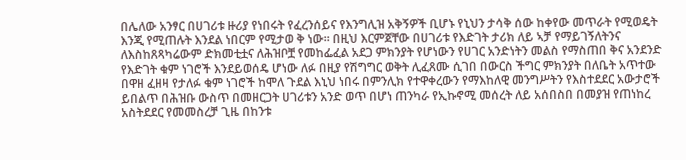በሌለው አንፃር በሀገሪቱ ዙሪያ የነበሩት የፈረንሰይና የእንግሊዝ አቅኝዎች ቢሆኑ የኒህን ታሳቅ ሰው ከቀየው መጥራት የሚወዴት እንጂ የሚጠሉት እንደል ነበርም የሚታወ ቅ ነው። በዚህ እርምጀቸው በሀገሪቱ የእድገት ታሪክ ለይ ኣቻ የማይገኝለትንና ለእስከጸጻካሬውም ድክመቲቷና ለሕዝቦቿ የመከፌፈል አደጋ ምክንያት የሆነውን የሀገር አንድነትን መልስ የማስጠበ ቅና አንደንድ የእድገት ቁም ነገሮች እንደይወሰዴ ሆነው ለፉ በዚያ የሽግግር ወቅት ሊፈጸሙ ሲገበ በውርስ ችግር ምክንያት በለቤት አጥተው በዋዘ ፈዘዛ የታለፉ ቁም ነገሮች ከሞለ ጉደል እኒህ ነበሩ በምንሊክ የተዋቀረውን የማእከለዊ መንግሥትን የእስተደደር አውታሮች ይበልጥ በሕዝቡ ውስጥ በመዘርጋት ሀገሪቱን አንድ ወጥ በሆነ ጠንካራ የኢኩኖሚ መሰረት ለይ አሰበስበ በመያዝ የጠነከረ አስትደደር የመመስረቻ ጊዜ በከንቱ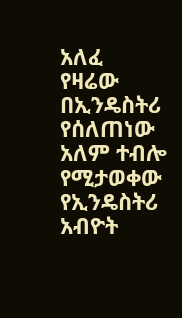አለፈ የዛሬው በኢንዴስትሪ የሰለጠነው አለም ተብሎ የሚታወቀው የኢንዴስትሪ አብዮት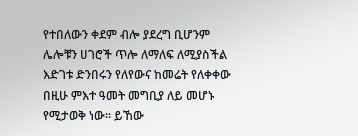የተበለውን ቀደም ብሎ ያደረግ ቢሆንም ሌሎቹን ሀገሮች ጥሎ ለማለፍ ለሚያስችል እድገቱ ድንበሩን የለየውና ከመሬት የለቀቀው በዚሁ ምእተ ዓመት መግቢያ ለይ መሆኑ የሚታወቅ ነው። ይኸው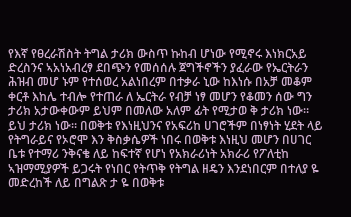የእኛ የፀረራሽስት ትግል ታሪክ ውስጥ ኩከብ ሆነው የሚኖሩ እነክርአይ ድረስንና ኣአነአብረፃ ደበጭን የመሰሰሉ ጀግችኖችን ያፈራው የኤርትራን ሕዝብ መሆ ኑም የተሰወረ አልነበረም በተቃራ ኒው ከእነሱ በአቻ መቆም ቀርቶ እከሌ ተብሎ የተጠራ ለ ኤርትራ የብቻ ነፃ መሆን የቆመን ሰው ግን ታሪክ አታውቀውም ይህም በመለው አለም ፊት የሚታወ ቅ ታሪክ ነው። ይህ ታሪክ ነው። በወቅቱ የእነዚህንና የአፍሪከ ሀገሮችም በነፃነት ሂደት ላይ የትግራይና የኦሮሞ እን ቅስቃሴዎች ነበሩ በወቅቱ እነዚህ መሆን በሀገር ቤቱ የተማሪ ንቅናቄ ለይ ከፍተኛ የሆነ የአክራሪነት አክራሪ የፖለቲከ ኣዝማሚያዎች ይጋሩት የነበር የትጥቅ የትግል ዘዴን እንደነበርም በተለያ ዬ መድረከች ለይ በግልጽ ታ ዬ በወቅቱ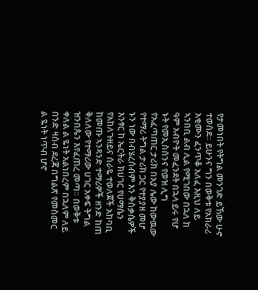የታመነበት የትግል መንገድ ይኸው ሁኖ ተወሰደ። ይሁንና ግን በወቅቱ የአክራሪ አቂሙን ፈንጥቆ አለፈ እዚህ ለይ ኣንበቢ ልብ ሊል የሚገበው በኋለ ከ ዓም አብዮት መፈንደት በኋላ ይሩ የሆ ኑት የመኢስሰንና የወዝ ሊግ የአፈጣጠር ታሪክ በአያ ሌው ከውዉው የተማሪ ትግል ታሪክ ጋር የተያያዘ መሆ ኑን ነው በብሄረሰብም እን ቅስቃሴዎች እንፃር ከ ኤርትራ ክሀገር የሀማሴን የአከለጉዘይና ሰራዬ ተወለጀች አከባቢ ከመጡ ኣንጻንድ ተማሪዎች ዘንድ ከጠ ቅለለው የተማሪው ሀገር አቀፍ ትግል ዝንበጴን እየፈጠረ መጣ። በወቅቱ ቀለል ል ዬነት አልነበረም በኋለም ለይ በንድ ዛሰብ ደረጃ በግልጽ የመስመር ል ዬነት ነጥብ ሆኖ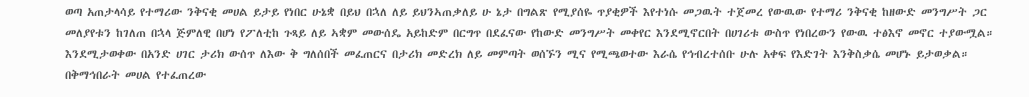ወጣ አጠታላሳይ የተማሪው ንቅናቂ መሀል ይታይ የነበር ሁኔቋ በይህ በኋለ ለይ ይህንኣጠቃለይ ሁ ኔታ በግልጽ የሚያሰዬ ጥያቂዎች እየተነሱ መጋዉት ተጀመረ የውዉው የተማሪ ንቅናቂ ከዘውድ መንግሥት ጋር መለያየቱን ከገለጠ በኋላ ጅምለዊ በሆነ የፖለቲከ ጉጻይ ለይ ኣቋም መውሰዴ አይከድም በርግጥ በደፈናው የከውድ መንግሥት መቀየር እንደሚኖርበት በሀገሪቱ ውስጥ የነበረውን የውዉ ተፅእኖ መኖር ተያውሟል። እንደሚታወቀው በአንድ ሀገር ታሪክ ውሰጥ ለእው ቅ ግለሰበች መፈጠርና በታሪክ መድረክ ለይ መምጣት ወሰኙን ሚና የሚጫወተው እራሴ የኅብረተሰቡ ሁሉ አቀፍ የእድገት እንቅስቃሴ መሆኑ ይታወቃል። በቅማኅበራት መሀል የተፈጠረው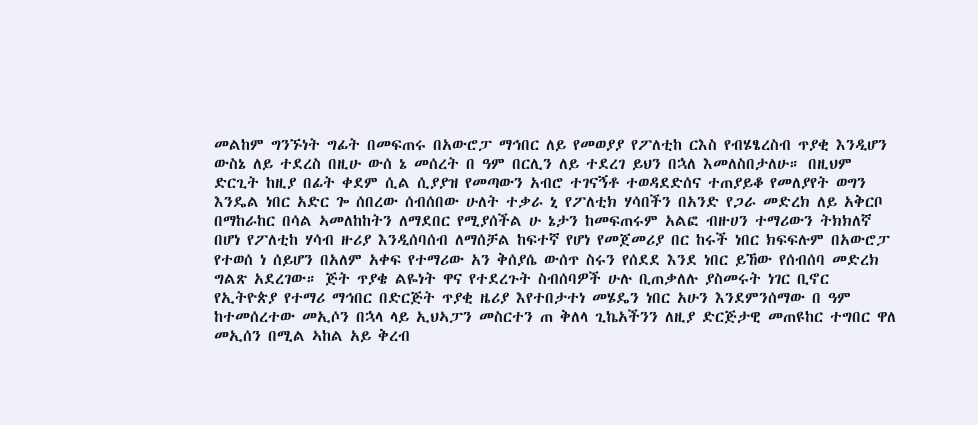መልከም ግንኙነት ግፊት በመፍጠሩ በአውሮፓ ማኅበር ለይ የመወያያ የፖለቲከ ርእስ የብሄፄረስብ ጥያቂ እንዲሆን ውስኔ ለይ ተደረስ በዚሁ ውሰ ኔ መሰረት በ ዓም በርሊን ለይ ተደረገ ይህን በኋለ እመለስበታለሁ። በዚህም ድርጊት ከዚያ በፊት ቀደም ሲል ሲያያዝ የመጣውን አብሮ ተገናኝቶ ተወዳደድሰና ተጠያይቆ የመለያየት ወግን እንዴል ነበር አድር ጐ ሰበረው ሰብሰበው ሁለት ተቃራ ኒ የፖለቲክ ሃሳበችን በአንድ የጋራ መድረክ ለይ አቅርቦ በማከራከር በሳል ኣመለከከትን ለማደበር የሚያሰችል ሁ ኔታን ከመፍጠሩም አልፎ ብዙሀን ተማሪውን ትክክለኛ በሆነ የፖለቲከ ሃሳብ ዙሪያ እንዲሰባሰብ ለማሰቻል ከፍተኛ የሆነ የመጀመሪያ በር ከሩች ነበር ክፍፍሉም በአውሮፓ የተወሰ ነ ሰይሆን በአለም አቀፍ የተማሪው አን ቅሰያሴ ውሰጥ ስሩን የሰደደ እንደ ነበር ይኸው የሰብሰባ መድረክ ግልጽ አደረገው። ጅት ጥያቄ ልዬነት ዋና የተደረጉት ስብሰባዎች ሁሉ ቢጠቃለሉ ያስመሩት ነገር ቢኖር የኢትዮጵያ የተማሪ ማኅበር በድርጅት ጥያቂ ዜሪያ እየተበታተነ መሄዴን ነበር አሁን እንደምንሰማው በ ዓም ከተመሰረተው መኢሶን በኋላ ላይ ኢህኣፓን መስርተን ጠ ቅለላ ጊኬአችንን ለዚያ ድርጅታዊ መጠዩከር ተግበር ዋለ መኢሰን በሚል ኣከል አይ ቅረብ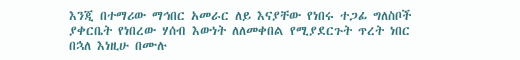እንጂ በተማሪው ማኅበር አመራር ለይ እናያቸው የነበሩ ተጋፊ ግለስቦች ያቀርቤት የነበረው ሃሰብ እውነት ለለመቀበል የሚያደርጉት ጥረት ነበር በኋለ እነዚሁ በሙሉ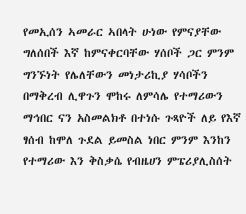የመኢሰን ኣመራር ኣበላት ሁነው የምናያቸው ግለሰበች እኛ ከምናቀርባቸው ሃሰቦች ጋር ምንም ግንኙነት የሌለቸውን መነታሪኪያ ሃሳቦችን በማቅረብ ሊዋጉን ሞከሩ ለምሳሌ የተማሪውን ማኅበር ናን አስመልክቶ በተነሱ ጉጻዮች ለይ የእኛ ፃሰብ ከሞለ ጉደል ይመስል ነበር ምንም እንከን የተማሪው እን ቅስቃሴ የብዜሀን ምፔሪያሊስሰት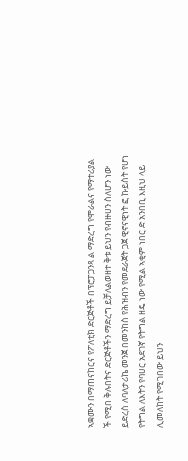ኣቋሙን በማጠናከርና የፖለቲክ ድርጅቶች በፕሮፓጋንጻ ል ማድረግ የሞራልና የማተሪያል ች የሚበ ቅሉበትና ድርጅቶችን ማድረግ ይቻለልወዘተ ቅቱ ይህን የብዙሀን ስለሆን ነው ይድረስ ለባለታሪኬ መንጀ በመንከስ የሕዝብን የመደራጀት ጋጀ ዊኖናዊነት ፎ ኩይስት የሆነ የትግል ለእትን የባሀር አደገኛ የትግል ዘዴ ነው የሚል ኣቂም ነበር ድ አንበቢ እዚህ ላይ ሊመለከት የሚገበው ይህን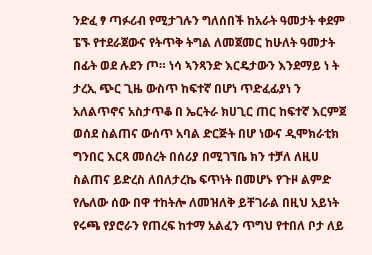ንድፈ ፃ ጣፉሪብ የሚታገሉን ግለሰበች ከአራት ዓመታት ቀደም ፔኙ የተደራጀውና የትጥቅ ትግል ለመጀመር ከሁለት ዓመታት በፊት ወደ ሉደን ጦ። ነሳ ኣንጻንድ እርዴታውን እንደማይ ነ ት ታረኢ ጭር ጊዜ ውስጥ ከፍተኛ በሆነ ጥድፈፊያነ ን አለልጥኖና አስታጥቆ በ ኤርትራ ክሀጊር ጠር ከፍተኛ እርምጀ ወሰደ ስልጠና ውሰጥ አባል ድርጅት በሆ ነውና ዲሞክራቲክ ግንበር እርጻ መሰረት በሰሪያ በሚገኘቤ ክን ተቻለ ለዚሀ ስልጠና ይድረስ ለበለታረኬ ፍጥነት በመሆኑ የጉዞ ልምድ የሌለው ሰው በዋ ተከትሎ ለመዝለቅ ይቸገራል በዚህ አይነት የሩጫ የያሮራን የጠረፍ ከተማ አልፈን ጥግህ የተበለ ቦታ ለይ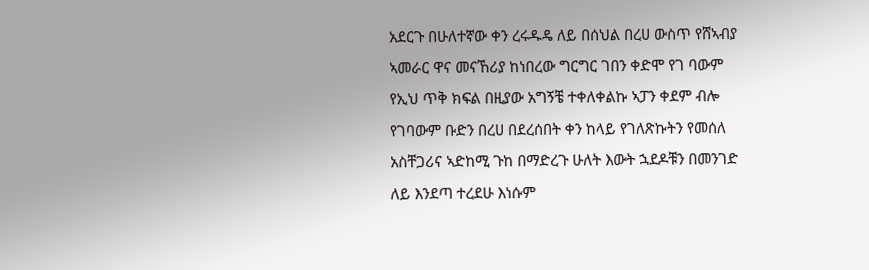አደርጉ በሁለተኛው ቀን ረሩዱዴ ለይ በሰህል በረሀ ውስጥ የሸኣብያ ኣመራር ዋና መናኸሪያ ከነበረው ግርግር ገበን ቀድሞ የገ ባውም የኢህ ጥቅ ክፍል በዚያው አግኝቼ ተቀለቀልኩ ኣፓን ቀደም ብሎ የገባውም ቡድን በረሀ በደረሰበት ቀን ከላይ የገለጽኩትን የመሰለ አስቸጋሪና ኣድከሚ ጉከ በማድረጉ ሁለት እውት ኋደዶቹን በመንገድ ለይ እንደጣ ተረደሁ እነሱም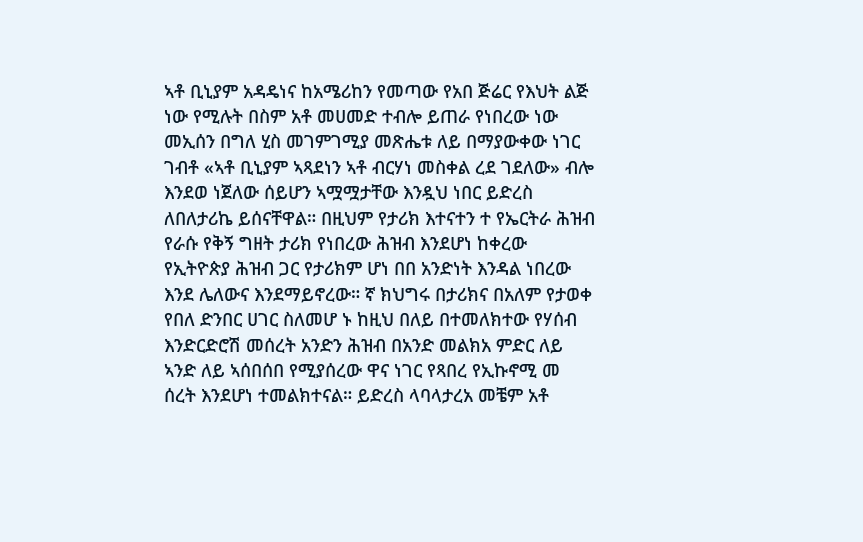ኣቶ ቢኒያም አዳዴነና ከአሜሪከን የመጣው የአበ ጅሬር የእህት ልጅ ነው የሚሉት በስም አቶ መሀመድ ተብሎ ይጠራ የነበረው ነው መኢሰን በግለ ሂስ መገምገሚያ መጽሔቱ ለይ በማያውቀው ነገር ገብቶ «ኣቶ ቢኒያም ኣጻደነን ኣቶ ብርሃነ መስቀል ረደ ገደለው» ብሎ እንደወ ነጀለው ሰይሆን ኣሟሟታቸው እንዷህ ነበር ይድረስ ለበለታሪኬ ይሰናቸዋል። በዚህም የታሪክ እተናተን ተ የኤርትራ ሕዝብ የራሱ የቅኝ ግዘት ታሪክ የነበረው ሕዝብ እንደሆነ ከቀረው የኢትዮጵያ ሕዝብ ጋር የታሪክም ሆነ በበ አንድነት እንዳል ነበረው እንደ ሌለውና እንደማይኖረው። ኛ ክህግሩ በታሪክና በአለም የታወቀ የበለ ድንበር ሀገር ስለመሆ ኑ ከዚህ በለይ በተመለክተው የሃሰብ እንድርድሮሽ መሰረት አንድን ሕዝብ በአንድ መልክአ ምድር ለይ ኣንድ ለይ ኣሰበሰበ የሚያሰረው ዋና ነገር የጻበረ የኢኩኖሚ መ ሰረት እንደሆነ ተመልክተናል። ይድረስ ላባላታረአ መቼም አቶ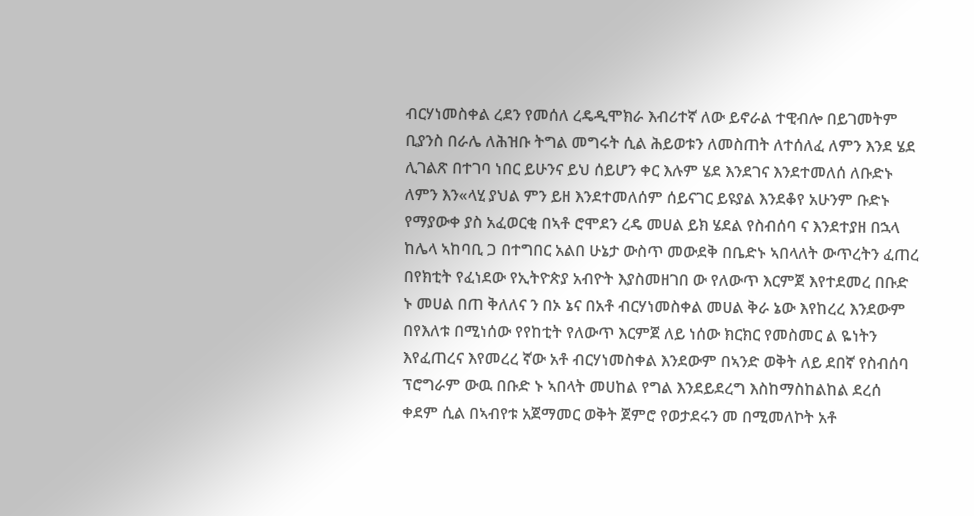ብርሃነመስቀል ረደን የመሰለ ረዴዲሞክራ እብሪተኛ ለው ይኖራል ተዊብሎ በይገመትም ቢያንስ በራሌ ለሕዝቡ ትግል መግሩት ሲል ሕይወቱን ለመስጠት ለተሰለፈ ለምን እንደ ሄደ ሊገልጽ በተገባ ነበር ይሁንና ይህ ሰይሆን ቀር እሉም ሄደ እንደገና እንደተመለሰ ለቡድኑ ለምን እን«ላሂ ያህል ምን ይዘ እንደተመለሰም ሰይናገር ይዩያል እንደቆየ አሁንም ቡድኑ የማያውቀ ያስ አፈወርቂ በኣቶ ሮሞደን ረዴ መሀል ይክ ሄደል የስብሰባ ና እንደተያዘ በኋላ ከሌላ ኣከባቢ ጋ በተግበር አልበ ሁኔታ ውስጥ መውደቅ በቤድኑ ኣበላለት ውጥረትን ፈጠረ በየክቲት የፈነደው የኢትዮጵያ አብዮት እያስመዘገበ ው የለውጥ እርምጀ እየተደመረ በቡድ ኑ መሀል በጠ ቅለለና ን በኦ ኔና በአቶ ብርሃነመስቀል መሀል ቅራ ኔው እየከረረ እንደውም በየእለቱ በሚነሰው የየከቲት የለውጥ እርምጀ ለይ ነሰው ክርክር የመስመር ል ዬነትን እየፈጠረና እየመረረ ኛው አቶ ብርሃነመስቀል እንደውም በኣንድ ወቅት ለይ ደበኛ የስብሰባ ፕሮግራም ውዉ በቡድ ኑ ኣበላት መሀከል የግል እንደይደረግ እስከማስከልከል ደረሰ ቀደም ሲል በኣብየቱ አጀማመር ወቅት ጀምሮ የወታደሩን መ በሚመለኮት አቶ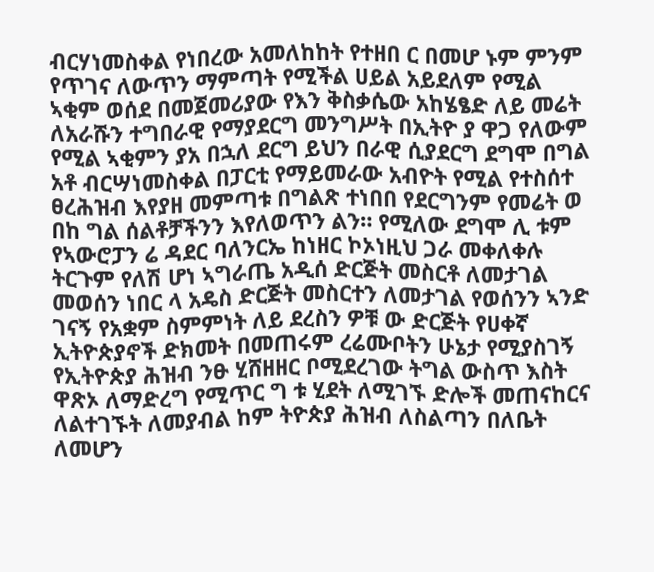ብርሃነመስቀል የነበረው አመለከከት የተዘበ ር በመሆ ኑም ምንም የጥገና ለውጥን ማምጣት የሚችል ሀይል አይደለም የሚል ኣቂም ወሰደ በመጀመሪያው የእን ቅስቃሴው አከሄፄድ ለይ መሬት ለአራሹን ተግበራዊ የማያደርግ መንግሥት በኢትዮ ያ ዋጋ የለውም የሚል ኣቂምን ያአ በኋለ ደርግ ይህን በራዊ ሲያደርግ ደግሞ በግል አቶ ብርሣነመስቀል በፓርቲ የማይመራው አብዮት የሚል የተስሰተ ፀረሕዝብ እየያዘ መምጣቱ በግልጽ ተነበበ የደርግንም የመሬት ወ በከ ግል ሰልቶቻችንን እየለወጥን ልን። የሚለው ደግሞ ሊ ቱም የኣውሮፓን ሬ ዳደር ባለንርኤ ከነዘር ኮኦነዚህ ጋራ መቀለቀሉ ትርጉም የለሽ ሆነ ኣግራጤ አዲሰ ድርጅት መስርቶ ለመታገል መወሰን ነበር ላ አዴስ ድርጅት መስርተን ለመታገል የወሰንን ኣንድ ገናኝ የአቋም ስምምነት ለይ ደረስን ዎቹ ው ድርጅት የሀቀኛ ኢትዮጵያኖች ድክመት በመጠሩም ረሬሙቦትን ሁኔታ የሚያስገኝ የኢትዮጵያ ሕዝብ ንፁ ሂሸዘዘር ቦሚደረገው ትግል ውስጥ እስት ዋጽኦ ለማድረግ የሚጥር ግ ቱ ሂደት ለሚገኙ ድሎች መጠናከርና ለልተገኙት ለመያብል ከም ትዮጵያ ሕዝብ ለስልጣን በለቤት ለመሆን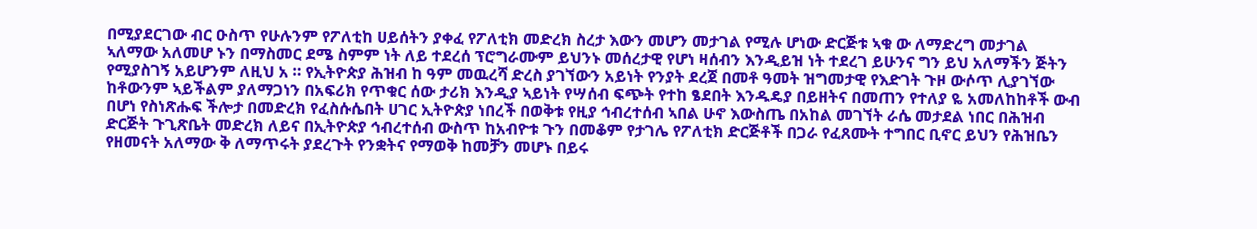በሚያደርገው ብር ዑስጥ የሁሉንም የፖለቲከ ሀይሰትን ያቀፈ የፖለቲክ መድረክ ስረታ እውን መሆን መታገል የሚሉ ሆነው ድርጅቱ ኣቁ ው ለማድረግ መታገል ኣለማው አለመሆ ኑን በማስመር ደሜ ስምም ነት ለይ ተደረሰ ፕሮግራሙም ይህንኑ መሰረታዊ የሆነ ዛሰብን እንዲይዝ ነት ተደረገ ይሁንና ግን ይህ አለማችን ጅትን የሚያስገኝ አይሆንም ለዚህ አ ። የኢትዮጵያ ሕዝብ ከ ዓም መዉረሻ ድረስ ያገኘውን አይነት የንያት ደረጀ በመቶ ዓመት ዝግመታዊ የእድገት ጉዞ ውሶጥ ሊያገኘው ከቶውንም ኣይችልም ያለማጋነን በአፍሪክ የጥቁር ሰው ታሪክ እንዲያ ኣይነት የሣሰብ ፍጭት የተከ ፄደበት እንዱዴያ በይዘትና በመጠን የተለያ ዬ አመለከከቶች ውብ በሆነ የስነጽሑፍ ችሎታ በመድረክ የፈስሱሴበት ሀገር ኢትዮጵያ ነበረች በወቅቱ የዚያ ኅብረተሰብ ኣበል ሁኖ እውስጤ በአከል መገኘት ራሴ መታደል ነበር በሕዝብ ድርጅት ጉጊጽቤት መድረክ ለይና በኢትዮጵያ ኅብረተሰብ ውስጥ ከአብዮቱ ጉን በመቆም የታገሌ የፖለቲክ ድርጅቶች በጋራ የፈጸሙት ተግበር ቢኖር ይህን የሕዝቤን የዘመናት አለማው ቅ ለማጥሩት ያደረጉት የንቋትና የማወቅ ከመቻን መሆኑ በይሩ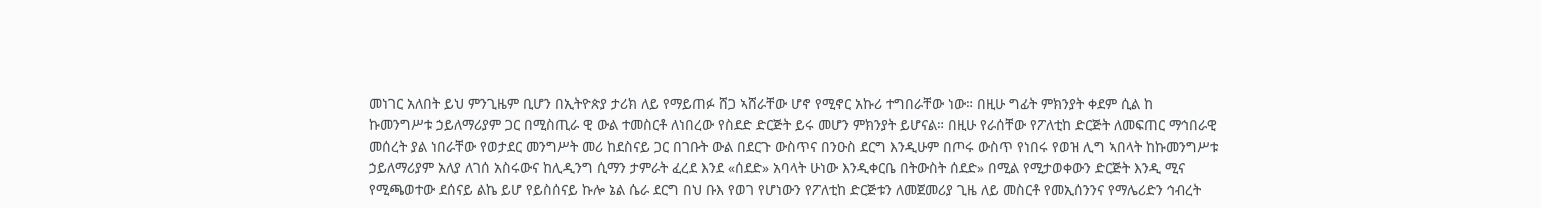መነገር አለበት ይህ ምንጊዜም ቢሆን በኢትዮጵያ ታሪክ ለይ የማይጠፉ ሸጋ ኣሸራቸው ሆኖ የሚኖር አኩሪ ተግበራቸው ነው። በዚሁ ግፊት ምክንያት ቀደም ሲል ከ ኩመንግሥቱ ኃይለማሪያም ጋር በሚስጢራ ዊ ውል ተመስርቶ ለነበረው የስደድ ድርጅት ይሩ መሆን ምክንያት ይሆናል። በዚሁ የራሰቸው የፖለቲከ ድርጅት ለመፍጠር ማኅበራዊ መሰረት ያል ነበራቸው የወታደር መንግሥት መሪ ከደስናይ ጋር በገቡት ውል በደርጉ ውስጥና በንዑስ ደርግ እንዲሁም በጦሩ ውስጥ የነበሩ የወዝ ሊግ ኣበላት ከኩመንግሥቱ ኃይለማሪያም አለያ ለገሰ አስሩውና ከሊዲንግ ሲማን ታምራት ፈረደ እንደ «ሰደድ» አባላት ሁነው እንዲቀርቤ በትውስት ሰደድ» በሚል የሚታወቀውን ድርጅት እንዲ ሚና የሚጫወተው ደሰናይ ልኬ ይሆ የይስሰናይ ኩሎ ኔል ሴራ ደርግ በህ ቡእ የወገ የሆነውን የፖለቲከ ድርጅቱን ለመጀመሪያ ጊዜ ለይ መስርቶ የመኢሰንንና የማሌሪድን ኅብረት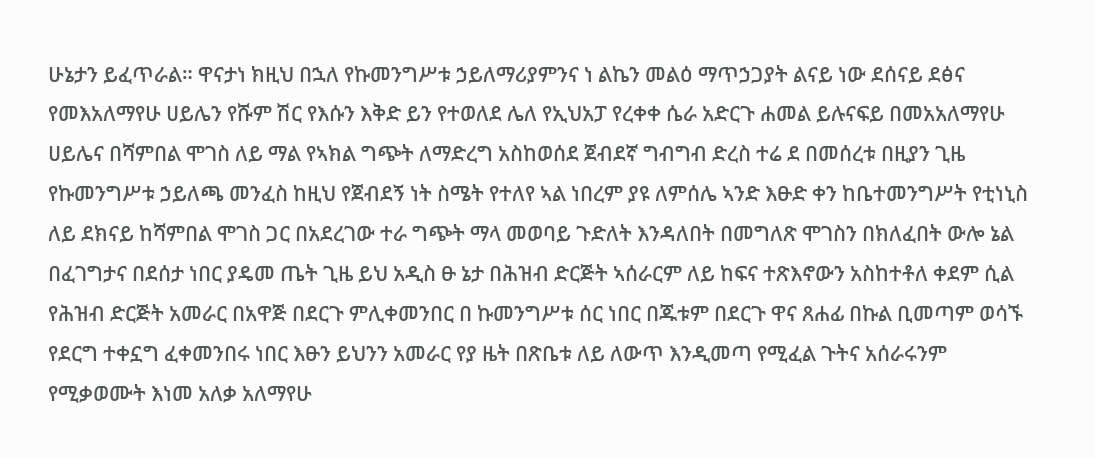ሁኔታን ይፈጥራል። ዋናታነ ክዚህ በኋለ የኩመንግሥቱ ኃይለማሪያምንና ነ ልኬን መልዕ ማጥኃጋያት ልናይ ነው ደሰናይ ደፅና የመእአለማየሁ ሀይሌን የሹም ሽር የእሱን እቅድ ይን የተወለደ ሌለ የኢህአፓ የረቀቀ ሴራ አድርጉ ሐመል ይሉናፍይ በመአአለማየሁ ሀይሌና በሻምበል ሞገስ ለይ ማል የኣክል ግጭት ለማድረግ አስከወሰደ ጀብደኛ ግብግብ ድረስ ተሬ ደ በመሰረቱ በዚያን ጊዜ የኩመንግሥቱ ኃይለጫ መንፈስ ከዚህ የጀብደኝ ነት ስሜት የተለየ ኣል ነበረም ያዩ ለምሰሌ ኣንድ እፁድ ቀን ከቤተመንግሥት የቲነኒስ ለይ ደክናይ ከሻምበል ሞገስ ጋር በአደረገው ተራ ግጭት ማላ መወባይ ጉድለት እንዳለበት በመግለጽ ሞገስን በክለፈበት ውሎ ኔል በፈገግታና በደሰታ ነበር ያዴመ ጤት ጊዜ ይህ አዲስ ፁ ኔታ በሕዝብ ድርጅት ኣሰራርም ለይ ከፍና ተጽእኖውን አስከተቶለ ቀደም ሲል የሕዝብ ድርጅት አመራር በአዋጅ በደርጉ ምሊቀመንበር በ ኩመንግሥቱ ሰር ነበር በጁቱም በደርጉ ዋና ጸሐፊ በኩል ቢመጣም ወሳኙ የደርግ ተቀኗግ ፈቀመንበሩ ነበር እፁን ይህንን አመራር የያ ዜት በጽቤቱ ለይ ለውጥ እንዲመጣ የሚፈል ጉትና አሰራሩንም የሚቃወሙት እነመ አለቃ አለማየሁ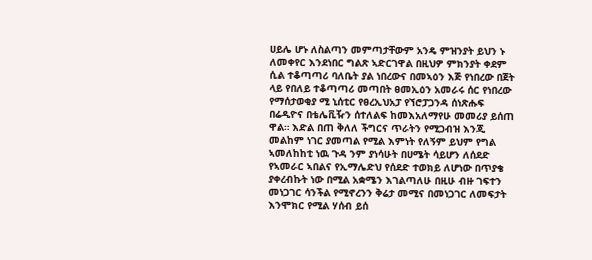ሀይሌ ሆኑ ለስልጣን መምጣታቸውም አንዴ ምዝንያት ይህን ኑ ለመቀየር እንደነበር ግልጽ ኣድርገዋል በዚህዎ ምክንያት ቀደም ሲል ተቆጣጣሪ ባለቤት ያል ነበረውና በመኣዕን እጅ የነበረው በጀት ላይ የበለይ ተቆጣጣሪ መጣበት ፀመኢዕን አመራሩ ሰር የነበረው የማሰታወቂያ ሚ ኒሰቲር የፀረኢህአፓ የኘሮፓጋንዳ ሰነጽሑፍ በሬዲዮና በቴሌቪዥን ሰተለልፍ ከመእአለማየሁ መመሪያ ይሰጠ ዋል። እድል በጠ ቅለለ ችግርና ጥራትን የሚጋብዝ እንጂ መልከም ነገር ያመጣል የሚል እምነት የለኝም ይህም የግል ኣመለከከቲ ነዉ ጉዳ ንም ያነሳሁት በሀሜት ሳይሆን ለሰደድ የኣመራር ኣበልና የኢማሌድህ የሰደድ ተወክይ ለሆነው በጥያቄ ያቀረብኩት ነው በሚል አቋሜን እገልጣለሁ በዚሁ ብዙ ገፍተን መነጋገር ሳንችል የሚኖረንን ቅሬታ መሚና በመነጋገር ለመፍታት እንሞክር የሚል ሃሰብ ይሰ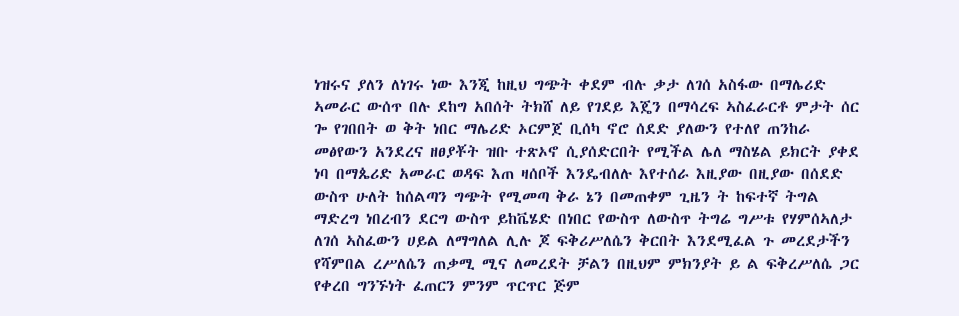ነዝሩና ያለን ለነገሩ ነው እንጂ ከዚህ ግጭት ቀደም ብሉ ቃታ ለገሰ አስፋው በማሌሪድ ኣመራር ውሰጥ በሉ ደከግ አበሰት ትክሸ ለይ የገደይ እጄን በማሳረፍ ኣስፈራርቶ ምታት ሰር ጐ የገበበት ወ ቅት ነበር ማሌሪድ ኦርምጀ ቢሰካ ኖሮ ሰደድ ያለውን የተለየ ጠንከራ መፅየውን አንደረና ዘፀያቾት ዝቡ ተጽኦኖ ሲያሰድርበት የሚችል ሌለ ማስሄል ይክርት ያቀደ ነባ በማጴሪድ አመራር ወዳፍ እጠ ዛሰቦች እንዴብለሉ እየተሰራ እዚያው በዚያው በሰደድ ውስጥ ሁለት ከሰልጣን ግጭት የሚመጣ ቅራ ኔን በመጠቀም ጊዜን ት ከፍተኛ ትግል ማድረግ ነበረብን ደርግ ውስጥ ይከቬሄድ በነበር የውስጥ ለውስጥ ትግሬ ግሥቱ የሃምሰኣለታ ለገሰ ኣስፈውን ሀይል ለማግለል ሊሉ ጆ ፍቅሪሥለሴን ቅርበት እንደሚፈል ጉ መረደታችን የሻምበል ረሥለሴን ጠቃሚ ሚና ለመረደት ቻልን በዚህም ምክንያት ይ ል ፍቅረሥለሴ ጋር የቀረበ ግንኙነት ፈጠርን ምንም ጥርጥር ጅም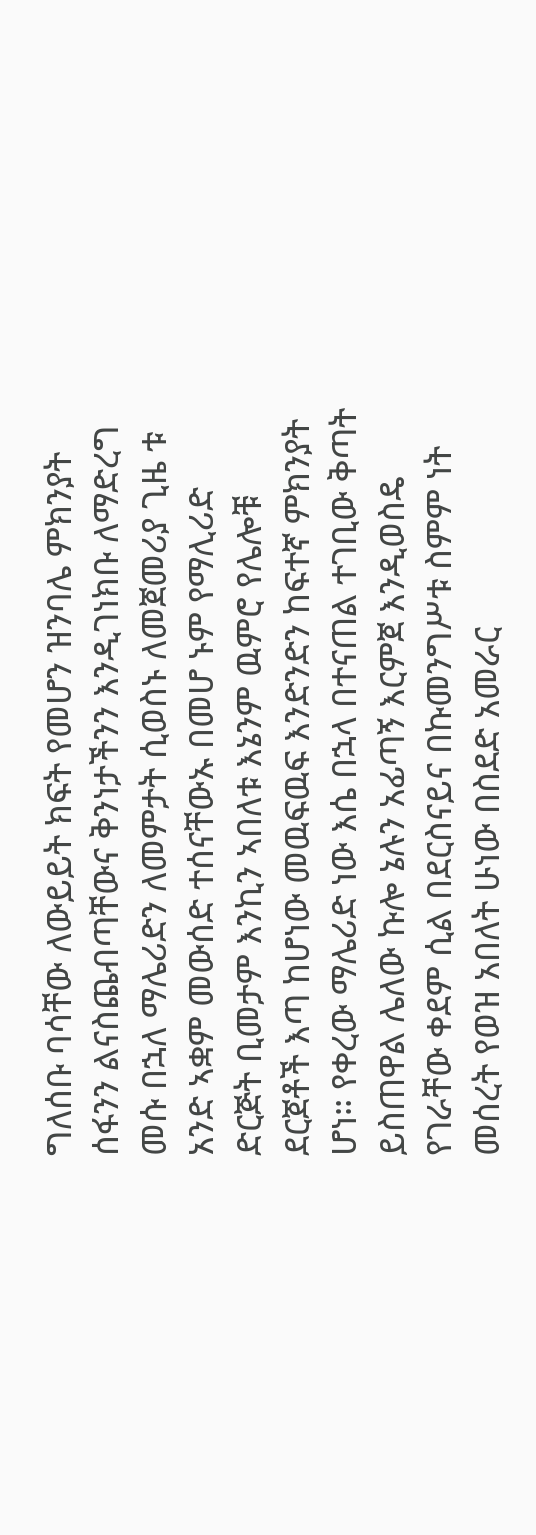ግለሰቡ ባሳቸው ለውይይት ክፍት የመሆን ዝንባሌ ምክንያት ሰፋንን ልናስጨብጣቸውና ቅንነታችንን እንዲገነክቡ ለማድረግ መሱ በኋለ ማሌሪድን ለመምታት ሲወስኑ ለመጀመሪያ ጊዜ ቱ አንድ ኣቋም መውሰድ ተሰናቸውኡ በመሆ ኑም የማሊሪድ ድርጅት ቢመታም እንኪን ኣበለቱ እኔንም ዉምሮ የሌሎቹ ደርጀቶች እጣ ከሆነው መዉፍዉፍ እንድንድን ከፍተኛ ምክንያት ሆነ። የቀረው ማሌሪድ ነው እሴ በኋላ በተናጠል ተገቢው ቅጣት ይስጠዋል ሌለው ኩሎ ኔሉን አፊጣኝ እርምጀ እንዲወስዴ የገራቸው ቀደም ሲል በደርስናይና በኩመንግሥቱ ስምም ነት መሰረት የወዝ አበለት ሁነው በስደድ አመራር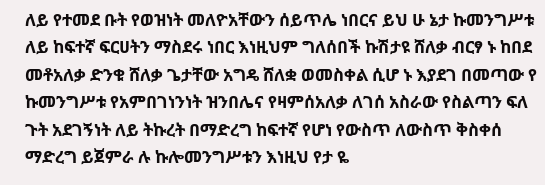ለይ የተመደ ቡት የወዝነት መለዮአቸውን ሰይጥሌ ነበርና ይህ ሁ ኔታ ኩመንግሥቱ ለይ ከፍተኛ ፍርሀትን ማስደሩ ነበር እነዚህም ግለሰበች ኩሽታዩ ሸለቃ ብርፃ ኑ ከበደ መቶአለቃ ድንቁ ሸለቃ ጌታቸው አግዴ ሸለቋ ወመስቀል ሲሆ ኑ እያደገ በመጣው የ ኩመንግሥቱ የአምበገነንነት ዝንበሌና የዛምሰአለቃ ለገሰ አስራው የስልጣን ፍለ ጉት አደገኝነት ለይ ትኩረት በማድረግ ከፍተኛ የሆነ የውስጥ ለውስጥ ቅስቀሰ ማድረግ ይጀምራ ሉ ኩሎመንግሥቱን እነዚህ የታ ዬ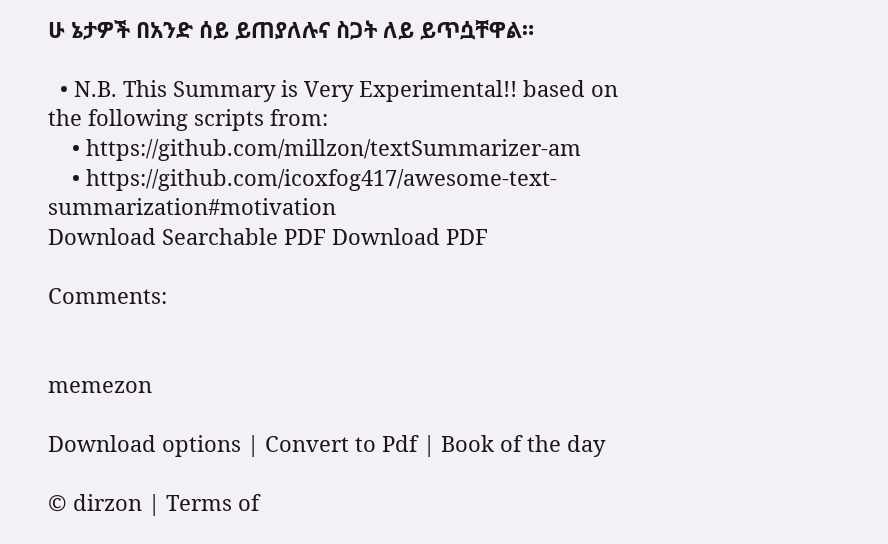ሁ ኔታዎች በአንድ ሰይ ይጠያለሉና ስጋት ለይ ይጥሷቸዋል።

  • N.B. This Summary is Very Experimental!! based on the following scripts from:
    • https://github.com/millzon/textSummarizer-am
    • https://github.com/icoxfog417/awesome-text-summarization#motivation
Download Searchable PDF Download PDF

Comments:


memezon

Download options | Convert to Pdf | Book of the day

© dirzon | Terms of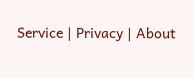Service | Privacy | About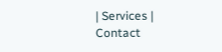| Services | Contact